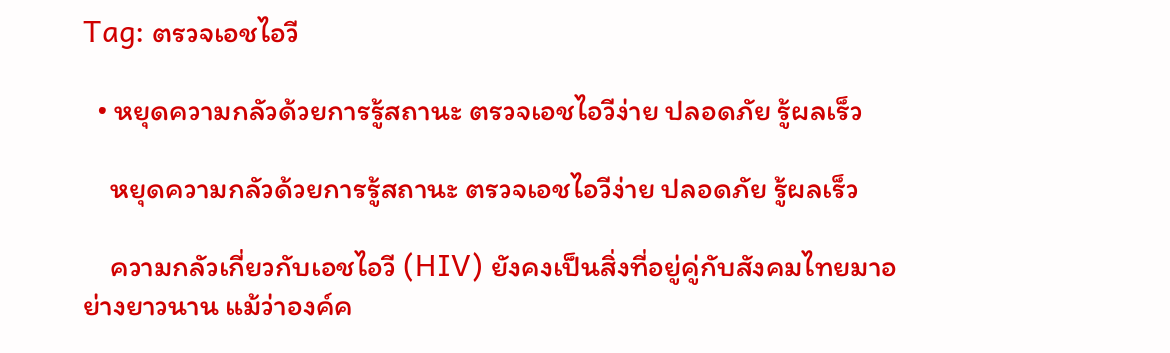Tag: ตรวจเอชไอวี

  • หยุดความกลัวด้วยการรู้สถานะ ตรวจเอชไอวีง่าย ปลอดภัย รู้ผลเร็ว

    หยุดความกลัวด้วยการรู้สถานะ ตรวจเอชไอวีง่าย ปลอดภัย รู้ผลเร็ว

    ความกลัวเกี่ยวกับเอชไอวี (HIV) ยังคงเป็นสิ่งที่อยู่คู่กับสังคมไทยมาอย่างยาวนาน แม้ว่าองค์ค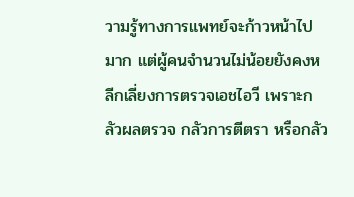วามรู้ทางการแพทย์จะก้าวหน้าไปมาก แต่ผู้คนจำนวนไม่น้อยยังคงหลีกเลี่ยงการตรวจเอชไอวี เพราะกลัวผลตรวจ กลัวการตีตรา หรือกลัว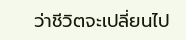ว่าชีวิตจะเปลี่ยนไป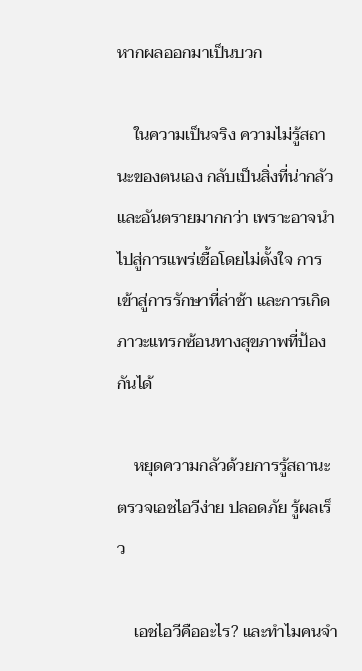หากผลออกมาเป็นบวก

    ในความเป็นจริง ความไม่รู้สถานะของตนเอง กลับเป็นสิ่งที่น่ากลัว และอันตรายมากกว่า เพราะอาจนำไปสู่การแพร่เชื้อโดยไม่ตั้งใจ การเข้าสู่การรักษาที่ล่าช้า และการเกิดภาวะแทรกซ้อนทางสุขภาพที่ป้องกันได้

    หยุดความกลัวด้วยการรู้สถานะ ตรวจเอชไอวีง่าย ปลอดภัย รู้ผลเร็ว

    เอชไอวีคืออะไร? และทำไมคนจำ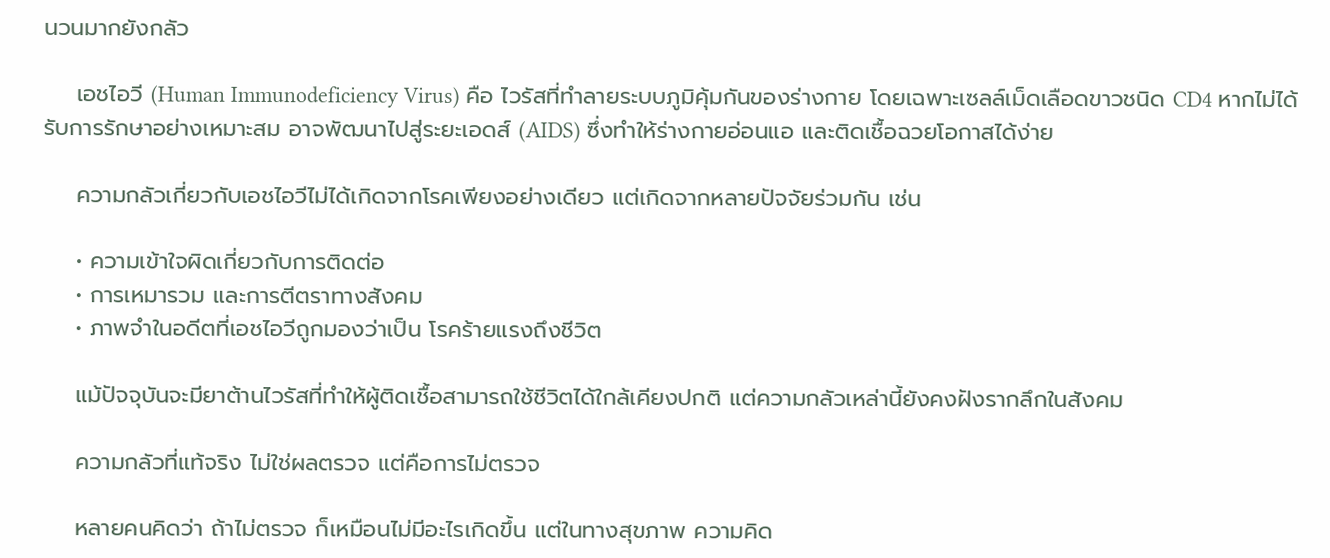นวนมากยังกลัว

    เอชไอวี (Human Immunodeficiency Virus) คือ ไวรัสที่ทำลายระบบภูมิคุ้มกันของร่างกาย โดยเฉพาะเซลล์เม็ดเลือดขาวชนิด CD4 หากไม่ได้รับการรักษาอย่างเหมาะสม อาจพัฒนาไปสู่ระยะเอดส์ (AIDS) ซึ่งทำให้ร่างกายอ่อนแอ และติดเชื้อฉวยโอกาสได้ง่าย

    ความกลัวเกี่ยวกับเอชไอวีไม่ได้เกิดจากโรคเพียงอย่างเดียว แต่เกิดจากหลายปัจจัยร่วมกัน เช่น

    • ความเข้าใจผิดเกี่ยวกับการติดต่อ
    • การเหมารวม และการตีตราทางสังคม
    • ภาพจำในอดีตที่เอชไอวีถูกมองว่าเป็น โรคร้ายแรงถึงชีวิต

    แม้ปัจจุบันจะมียาต้านไวรัสที่ทำให้ผู้ติดเชื้อสามารถใช้ชีวิตได้ใกล้เคียงปกติ แต่ความกลัวเหล่านี้ยังคงฝังรากลึกในสังคม

    ความกลัวที่แท้จริง ไม่ใช่ผลตรวจ แต่คือการไม่ตรวจ

    หลายคนคิดว่า ถ้าไม่ตรวจ ก็เหมือนไม่มีอะไรเกิดขึ้น แต่ในทางสุขภาพ ความคิด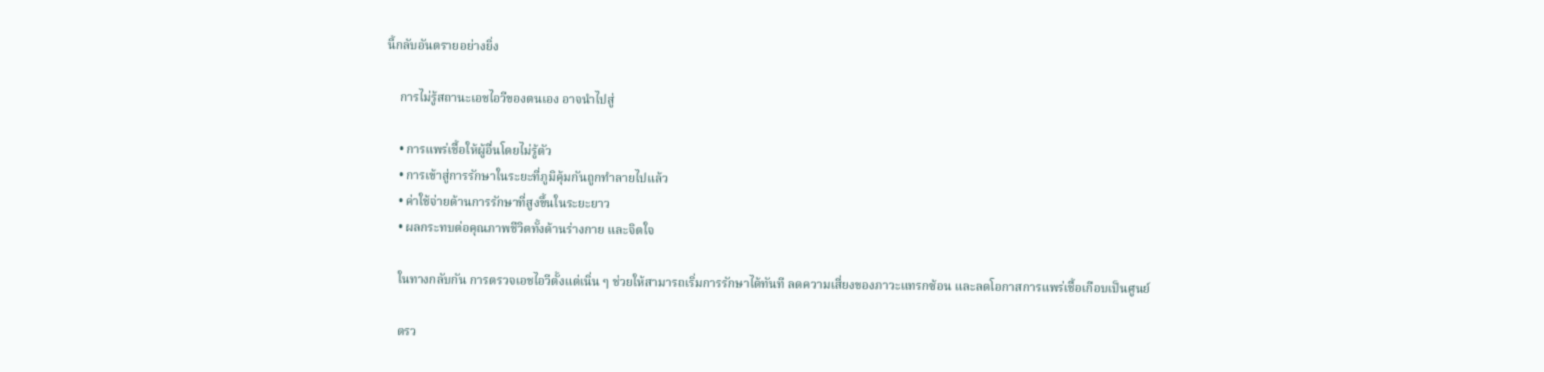นี้กลับอันตรายอย่างยิ่ง

    การไม่รู้สถานะเอชไอวีของตนเอง อาจนำไปสู่

    • การแพร่เชื้อให้ผู้อื่นโดยไม่รู้ตัว
    • การเข้าสู่การรักษาในระยะที่ภูมิคุ้มกันถูกทำลายไปแล้ว
    • ค่าใช้จ่ายด้านการรักษาที่สูงขึ้นในระยะยาว
    • ผลกระทบต่อคุณภาพชีวิตทั้งด้านร่างกาย และจิตใจ

    ในทางกลับกัน การตรวจเอชไอวีตั้งแต่เนิ่น ๆ ช่วยให้สามารถเริ่มการรักษาได้ทันที ลดความเสี่ยงของภาวะแทรกซ้อน และลดโอกาสการแพร่เชื้อเกือบเป็นศูนย์

    ตรว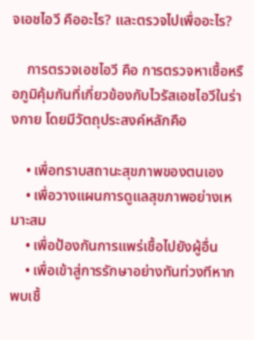จเอชไอวี คืออะไร? และตรวจไปเพื่ออะไร?

    การตรวจเอชไอวี คือ การตรวจหาเชื้อหรือภูมิคุ้มกันที่เกี่ยวข้องกับไวรัสเอชไอวีในร่างกาย โดยมีวัตถุประสงค์หลักคือ

    • เพื่อทราบสถานะสุขภาพของตนเอง
    • เพื่อวางแผนการดูแลสุขภาพอย่างเหมาะสม
    • เพื่อป้องกันการแพร่เชื้อไปยังผู้อื่น
    • เพื่อเข้าสู่การรักษาอย่างทันท่วงทีหากพบเชื้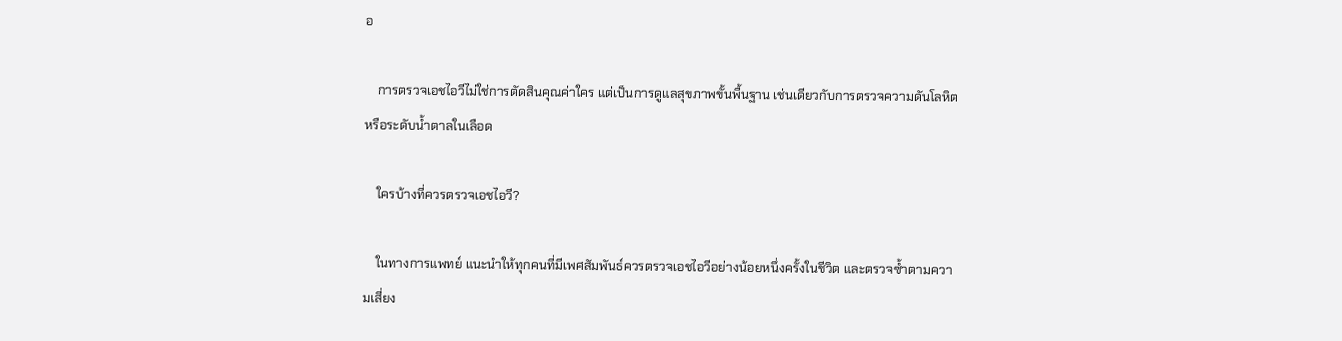อ

    การตรวจเอชไอวีไม่ใช่การตัดสินคุณค่าใคร แต่เป็นการดูแลสุขภาพขั้นพื้นฐาน เช่นเดียวกับการตรวจความดันโลหิตหรือระดับน้ำตาลในเลือด

    ใครบ้างที่ควรตรวจเอชไอวี?

    ในทางการแพทย์ แนะนำให้ทุกคนที่มีเพศสัมพันธ์ควรตรวจเอชไอวีอย่างน้อยหนึ่งครั้งในชีวิต และตรวจซ้ำตามความเสี่ยง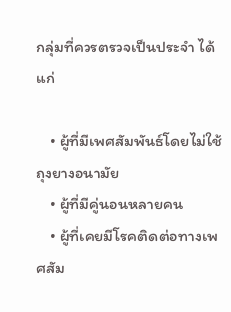กลุ่มที่ควรตรวจเป็นประจำ ได้แก่

    • ผู้ที่มีเพศสัมพันธ์โดยไม่ใช้ถุงยางอนามัย
    • ผู้ที่มีคู่นอนหลายคน
    • ผู้ที่เคยมีโรคติดต่อทางเพศสัม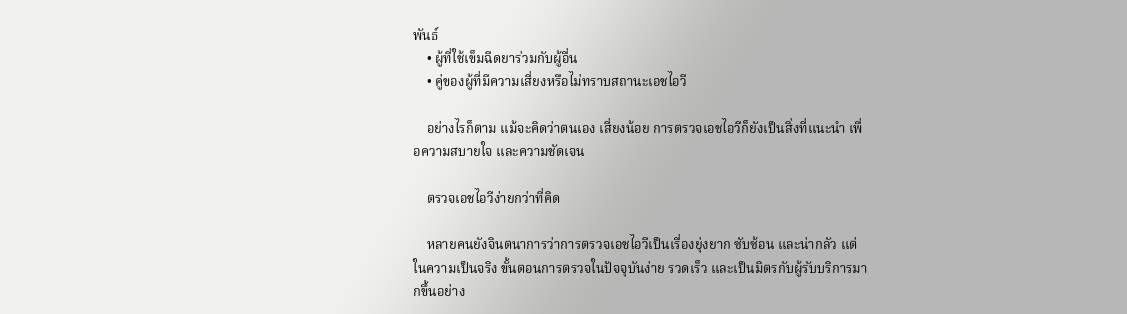พันธ์
    • ผู้ที่ใช้เข็มฉีดยาร่วมกับผู้อื่น
    • คู่ของผู้ที่มีความเสี่ยงหรือไม่ทราบสถานะเอชไอวี

    อย่างไรก็ตาม แม้จะคิดว่าตนเอง เสี่ยงน้อย การตรวจเอชไอวีก็ยังเป็นสิ่งที่แนะนำ เพื่อความสบายใจ และความชัดเจน

    ตรวจเอชไอวีง่ายกว่าที่คิด

    หลายคนยังจินตนาการว่าการตรวจเอชไอวีเป็นเรื่องยุ่งยาก ซับซ้อน และน่ากลัว แต่ในความเป็นจริง ขั้นตอนการตรวจในปัจจุบันง่าย รวดเร็ว และเป็นมิตรกับผู้รับบริการมากขึ้นอย่าง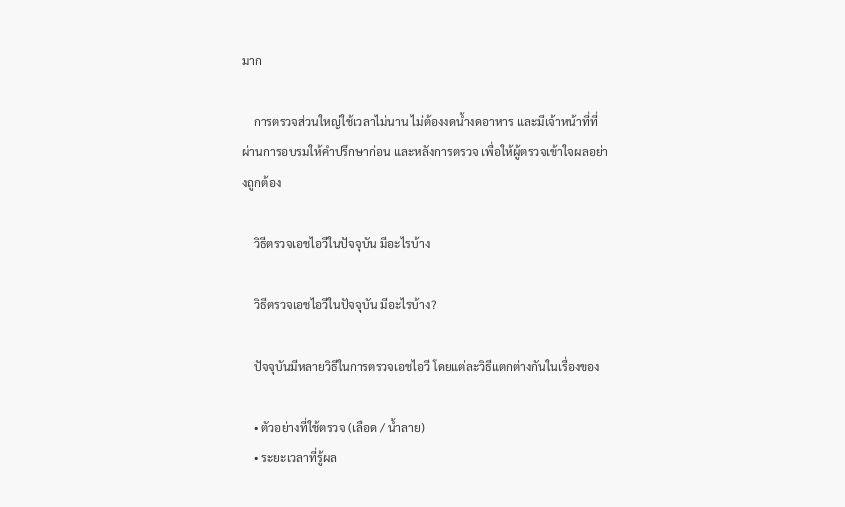มาก

    การตรวจส่วนใหญ่ใช้เวลาไม่นาน ไม่ต้องงดน้ำงดอาหาร และมีเจ้าหน้าที่ที่ผ่านการอบรมให้คำปรึกษาก่อน และหลังการตรวจ เพื่อให้ผู้ตรวจเข้าใจผลอย่างถูกต้อง

    วิธีตรวจเอชไอวีในปัจจุบัน มีอะไรบ้าง

    วิธีตรวจเอชไอวีในปัจจุบัน มีอะไรบ้าง?

    ปัจจุบันมีหลายวิธีในการตรวจเอชไอวี โดยแต่ละวิธีแตกต่างกันในเรื่องของ

    • ตัวอย่างที่ใช้ตรวจ (เลือด / น้ำลาย)
    • ระยะเวลาที่รู้ผล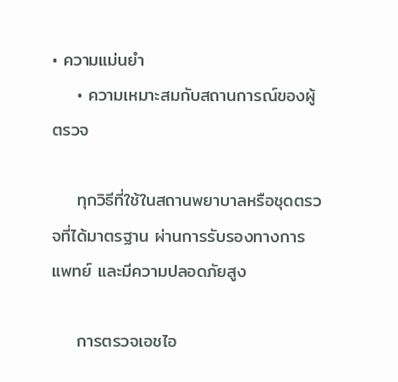• ความแม่นยำ
    • ความเหมาะสมกับสถานการณ์ของผู้ตรวจ

    ทุกวิธีที่ใช้ในสถานพยาบาลหรือชุดตรวจที่ได้มาตรฐาน ผ่านการรับรองทางการแพทย์ และมีความปลอดภัยสูง

    การตรวจเอชไอ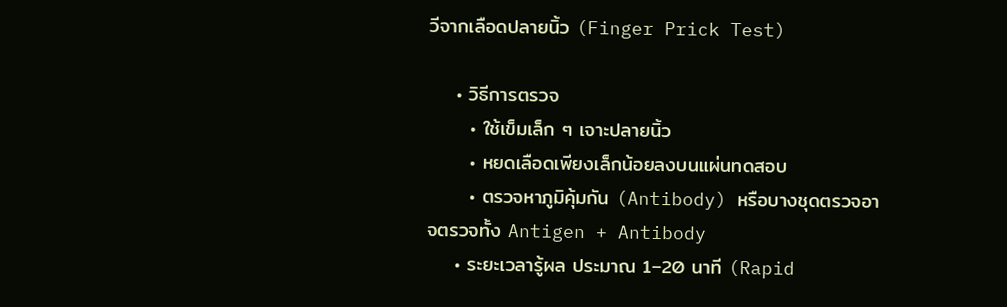วีจากเลือดปลายนิ้ว (Finger Prick Test)

    • วิธีการตรวจ
      • ใช้เข็มเล็ก ๆ เจาะปลายนิ้ว
      • หยดเลือดเพียงเล็กน้อยลงบนแผ่นทดสอบ
      • ตรวจหาภูมิคุ้มกัน (Antibody) หรือบางชุดตรวจอาจตรวจทั้ง Antigen + Antibody
    • ระยะเวลารู้ผล ประมาณ 1–20 นาที (Rapid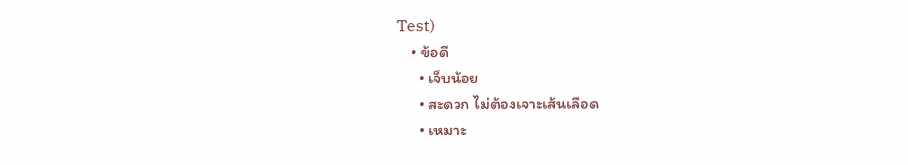Test)
    • ข้อดี
      • เจ็บน้อย
      • สะดวก ไม่ต้องเจาะเส้นเลือด
      • เหมาะ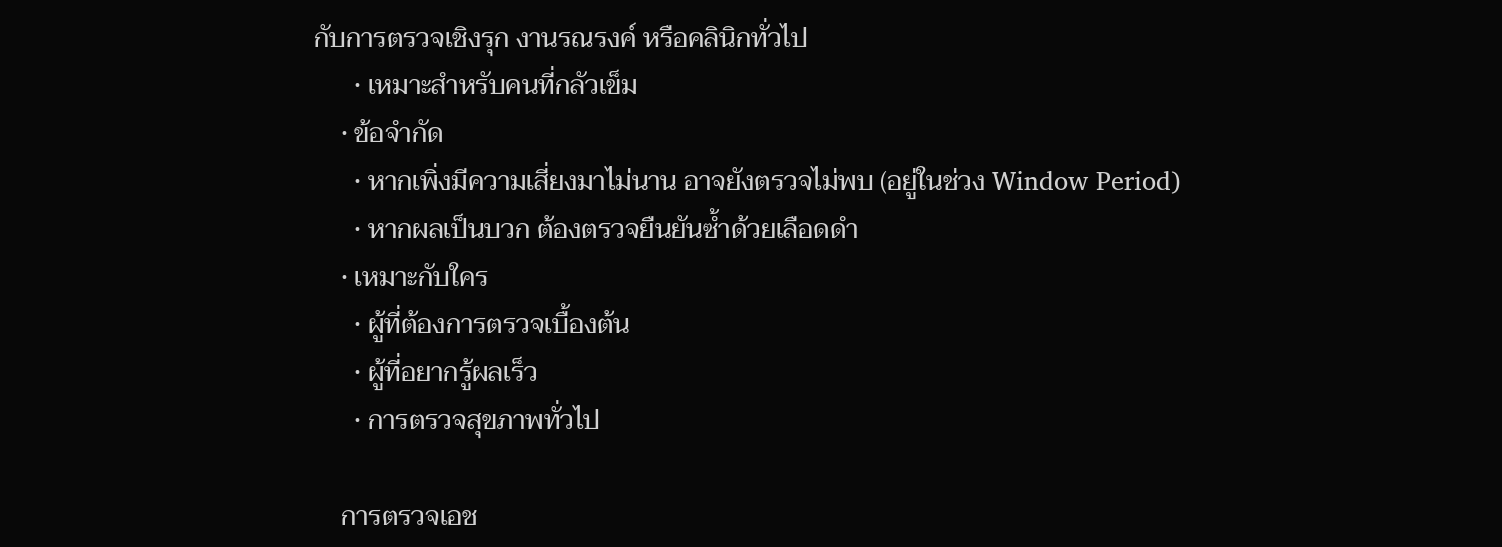กับการตรวจเชิงรุก งานรณรงค์ หรือคลินิกทั่วไป
      • เหมาะสำหรับคนที่กลัวเข็ม
    • ข้อจำกัด
      • หากเพิ่งมีความเสี่ยงมาไม่นาน อาจยังตรวจไม่พบ (อยู่ในช่วง Window Period)
      • หากผลเป็นบวก ต้องตรวจยืนยันซ้ำด้วยเลือดดำ
    • เหมาะกับใคร
      • ผู้ที่ต้องการตรวจเบื้องต้น
      • ผู้ที่อยากรู้ผลเร็ว
      • การตรวจสุขภาพทั่วไป

    การตรวจเอช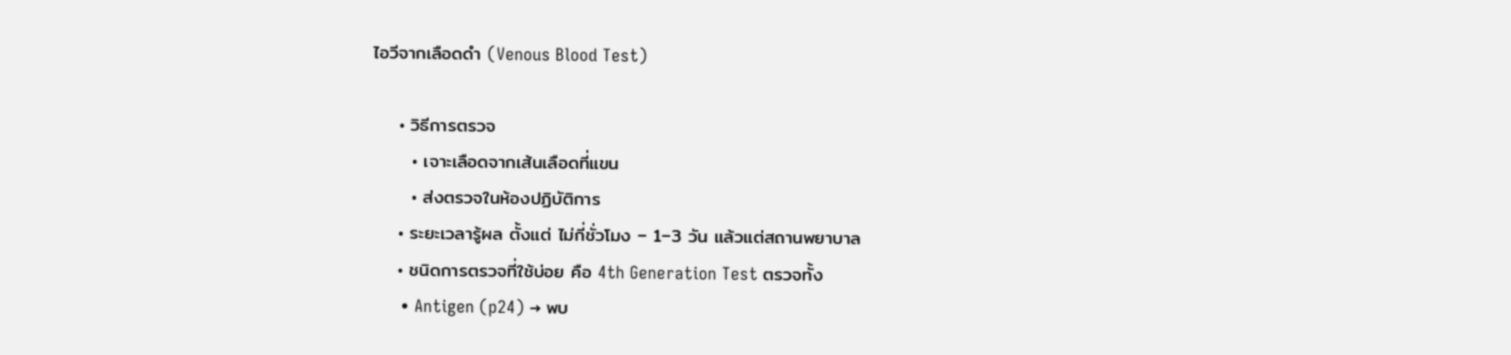ไอวีจากเลือดดำ (Venous Blood Test)

    • วิธีการตรวจ
      • เจาะเลือดจากเส้นเลือดที่แขน
      • ส่งตรวจในห้องปฏิบัติการ
    • ระยะเวลารู้ผล ตั้งแต่ ไม่กี่ชั่วโมง – 1–3 วัน แล้วแต่สถานพยาบาล
    • ชนิดการตรวจที่ใช้บ่อย คือ 4th Generation Test ตรวจทั้ง
      • Antigen (p24) → พบ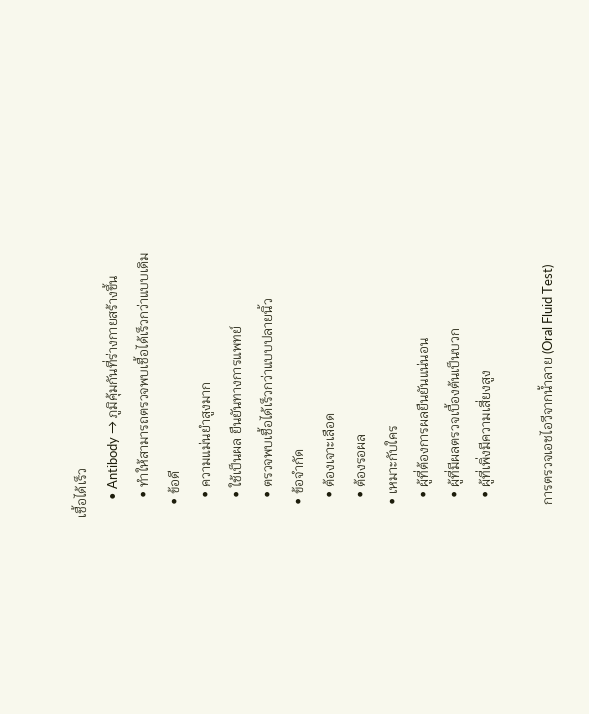เชื้อได้เร็ว
      • Antibody → ภูมิคุ้มกันที่ร่างกายสร้างขึ้น
      • ทำให้สามารถตรวจพบเชื้อได้เร็วกว่าแบบเดิม
    • ข้อดี
      • ความแม่นยำสูงมาก
      • ใช้เป็นผล ยืนยันทางการแพทย์
      • ตรวจพบเชื้อได้เร็วกว่าแบบปลายนิ้ว
    • ข้อจำกัด
      • ต้องเจาะเลือด
      • ต้องรอผล
    • เหมาะกับใคร
      • ผู้ที่ต้องการผลยืนยันแน่นอน
      • ผู้ที่มีผลตรวจเบื้องต้นเป็นบวก
      • ผู้ที่เพิ่งมีความเสี่ยงสูง

    การตรวจเอชไอวีจากน้ำลาย (Oral Fluid Test)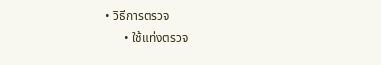• วิธีการตรวจ
      • ใช้แท่งตรวจ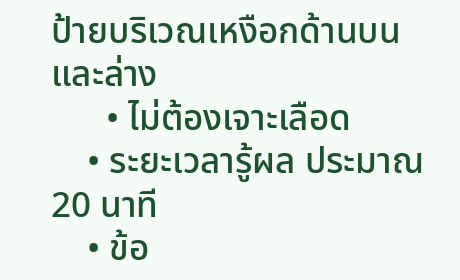ป้ายบริเวณเหงือกด้านบน และล่าง
      • ไม่ต้องเจาะเลือด
    • ระยะเวลารู้ผล ประมาณ 20 นาที
    • ข้อ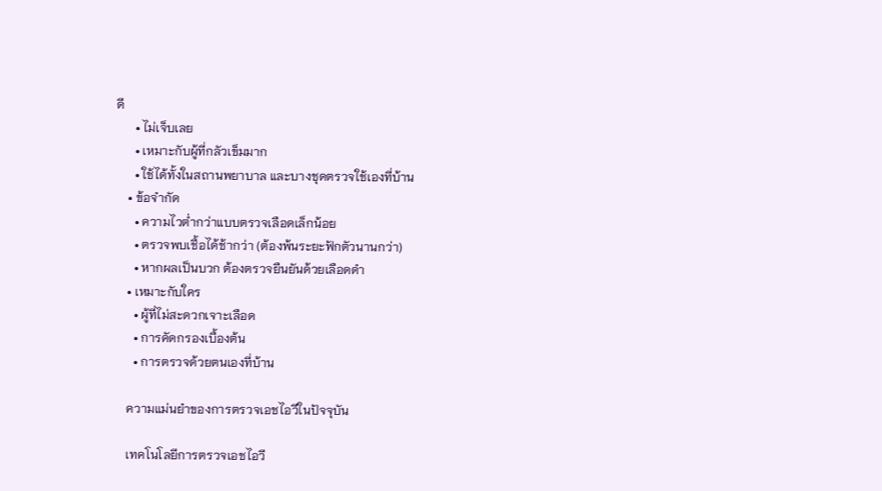ดี
      • ไม่เจ็บเลย
      • เหมาะกับผู้ที่กลัวเข็มมาก
      • ใช้ได้ทั้งในสถานพยาบาล และบางชุดตรวจใช้เองที่บ้าน
    • ข้อจำกัด
      • ความไวต่ำกว่าแบบตรวจเลือดเล็กน้อย
      • ตรวจพบเชื้อได้ช้ากว่า (ต้องพ้นระยะฟักตัวนานกว่า)
      • หากผลเป็นบวก ต้องตรวจยืนยันด้วยเลือดดำ
    • เหมาะกับใคร
      • ผู้ที่ไม่สะดวกเจาะเลือด
      • การคัดกรองเบื้องต้น
      • การตรวจด้วยตนเองที่บ้าน

    ความแม่นยำของการตรวจเอชไอวีในปัจจุบัน

    เทคโนโลยีการตรวจเอชไอวี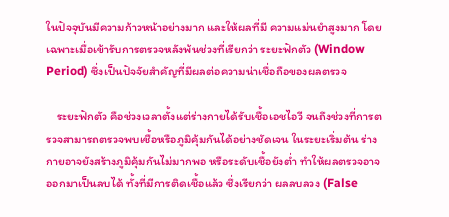ในปัจจุบันมีความก้าวหน้าอย่างมาก และให้ผลที่มี ความแม่นยำสูงมาก โดยเฉพาะเมื่อเข้ารับการตรวจหลังพ้นช่วงที่เรียกว่า ระยะฟักตัว (Window Period) ซึ่งเป็นปัจจัยสำคัญที่มีผลต่อความน่าเชื่อถือของผลตรวจ

    ระยะฟักตัว คือช่วงเวลาตั้งแต่ร่างกายได้รับเชื้อเอชไอวี จนถึงช่วงที่การตรวจสามารถตรวจพบเชื้อหรือภูมิคุ้มกันได้อย่างชัดเจน ในระยะเริ่มต้น ร่างกายอาจยังสร้างภูมิคุ้มกันไม่มากพอ หรือระดับเชื้อยังต่ำ ทำให้ผลตรวจอาจออกมาเป็นลบได้ ทั้งที่มีการติดเชื้อแล้ว ซึ่งเรียกว่า ผลลบลวง (False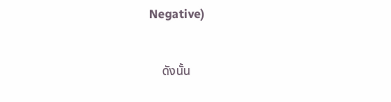Negative)

    ดังนั้น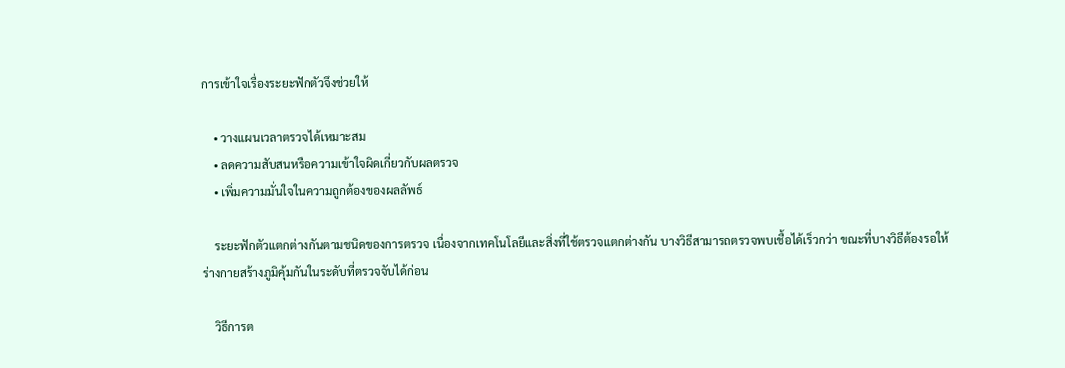การเข้าใจเรื่องระยะฟักตัวจึงช่วยให้

    • วางแผนเวลาตรวจได้เหมาะสม
    • ลดความสับสนหรือความเข้าใจผิดเกี่ยวกับผลตรวจ
    • เพิ่มความมั่นใจในความถูกต้องของผลลัพธ์

    ระยะฟักตัวแตกต่างกันตามชนิดของการตรวจ เนื่องจากเทคโนโลยีและสิ่งที่ใช้ตรวจแตกต่างกัน บางวิธีสามารถตรวจพบเชื้อได้เร็วกว่า ขณะที่บางวิธีต้องรอให้ร่างกายสร้างภูมิคุ้มกันในระดับที่ตรวจจับได้ก่อน

    วิธีการต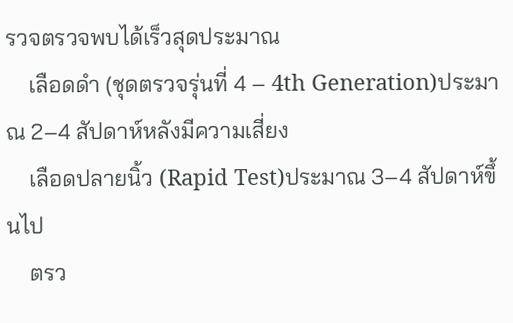รวจตรวจพบได้เร็วสุดประมาณ
    เลือดดำ (ชุดตรวจรุ่นที่ 4 – 4th Generation)ประมาณ 2–4 สัปดาห์หลังมีความเสี่ยง
    เลือดปลายนิ้ว (Rapid Test)ประมาณ 3–4 สัปดาห์ขึ้นไป
    ตรว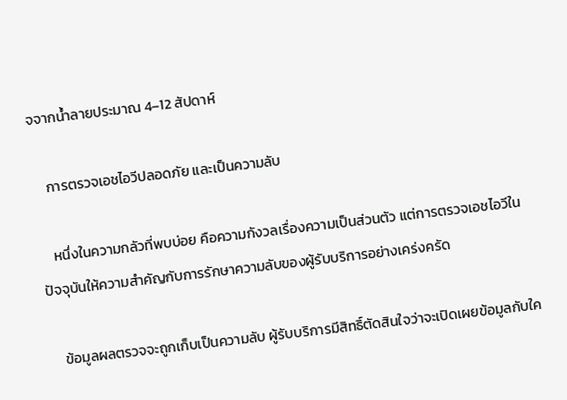จจากน้ำลายประมาณ 4–12 สัปดาห์

    การตรวจเอชไอวีปลอดภัย และเป็นความลับ

    หนึ่งในความกลัวที่พบบ่อย คือความกังวลเรื่องความเป็นส่วนตัว แต่การตรวจเอชไอวีในปัจจุบันให้ความสำคัญกับการรักษาความลับของผู้รับบริการอย่างเคร่งครัด

    ข้อมูลผลตรวจจะถูกเก็บเป็นความลับ ผู้รับบริการมีสิทธิ์ตัดสินใจว่าจะเปิดเผยข้อมูลกับใค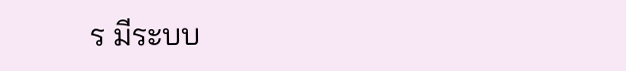ร มีระบบ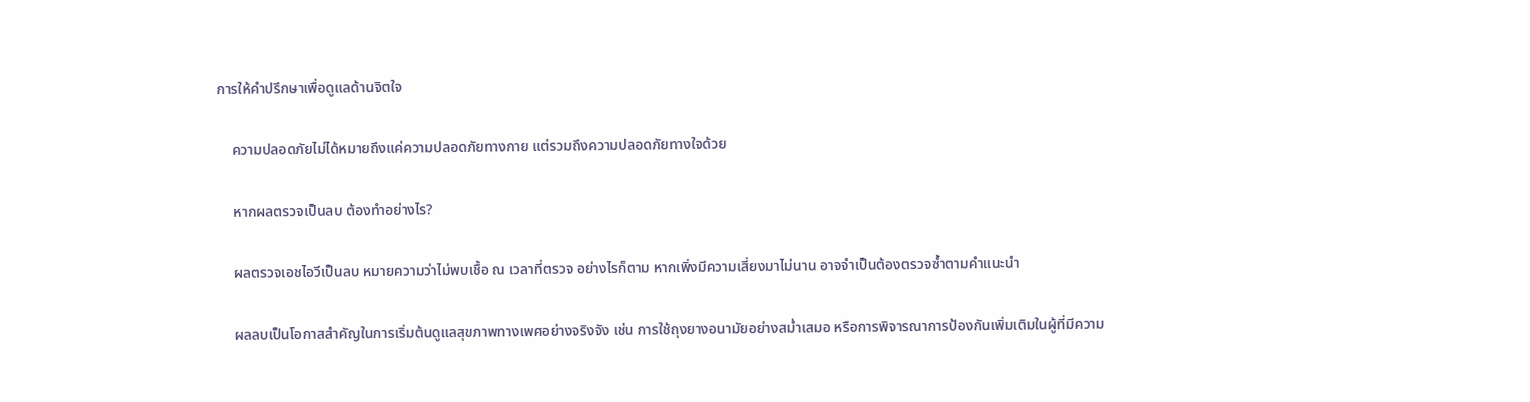การให้คำปรึกษาเพื่อดูแลด้านจิตใจ

    ความปลอดภัยไม่ได้หมายถึงแค่ความปลอดภัยทางกาย แต่รวมถึงความปลอดภัยทางใจด้วย

    หากผลตรวจเป็นลบ ต้องทำอย่างไร?

    ผลตรวจเอชไอวีเป็นลบ หมายความว่าไม่พบเชื้อ ณ เวลาที่ตรวจ อย่างไรก็ตาม หากเพิ่งมีความเสี่ยงมาไม่นาน อาจจำเป็นต้องตรวจซ้ำตามคำแนะนำ

    ผลลบเป็นโอกาสสำคัญในการเริ่มต้นดูแลสุขภาพทางเพศอย่างจริงจัง เช่น การใช้ถุงยางอนามัยอย่างสม่ำเสมอ หรือการพิจารณาการป้องกันเพิ่มเติมในผู้ที่มีความ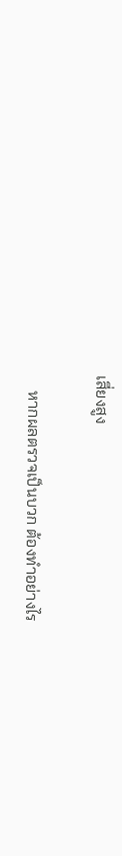เสี่ยงสูง

    หากผลตรวจเป็นบวก ต้องทำอย่างไร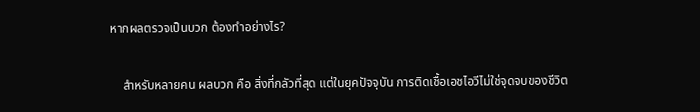หากผลตรวจเป็นบวก ต้องทำอย่างไร?

    สำหรับหลายคน ผลบวก คือ สิ่งที่กลัวที่สุด แต่ในยุคปัจจุบัน การติดเชื้อเอชไอวีไม่ใช่จุดจบของชีวิต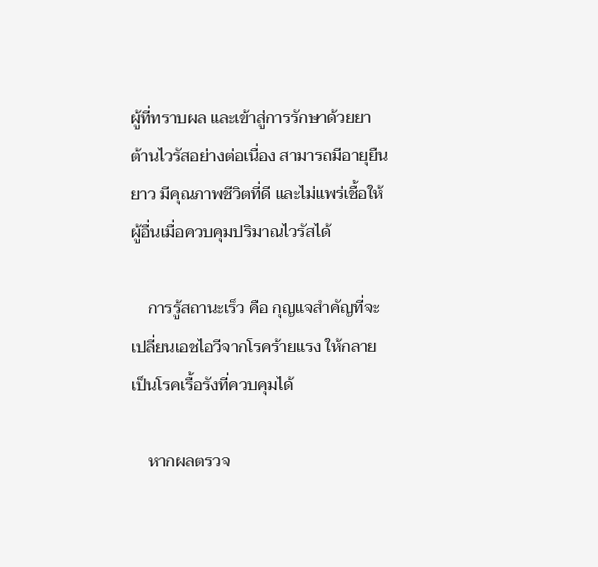ผู้ที่ทราบผล และเข้าสู่การรักษาด้วยยาต้านไวรัสอย่างต่อเนื่อง สามารถมีอายุยืนยาว มีคุณภาพชีวิตที่ดี และไม่แพร่เชื้อให้ผู้อื่นเมื่อควบคุมปริมาณไวรัสได้

    การรู้สถานะเร็ว คือ กุญแจสำคัญที่จะเปลี่ยนเอชไอวีจากโรคร้ายแรง ให้กลายเป็นโรคเรื้อรังที่ควบคุมได้

    หากผลตรวจ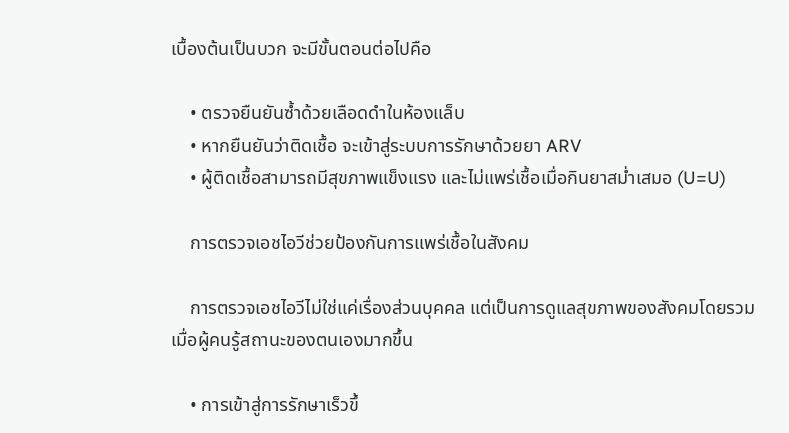เบื้องต้นเป็นบวก จะมีขั้นตอนต่อไปคือ

    • ตรวจยืนยันซ้ำด้วยเลือดดำในห้องแล็บ
    • หากยืนยันว่าติดเชื้อ จะเข้าสู่ระบบการรักษาด้วยยา ARV
    • ผู้ติดเชื้อสามารถมีสุขภาพแข็งแรง และไม่แพร่เชื้อเมื่อกินยาสม่ำเสมอ (U=U)

    การตรวจเอชไอวีช่วยป้องกันการแพร่เชื้อในสังคม

    การตรวจเอชไอวีไม่ใช่แค่เรื่องส่วนบุคคล แต่เป็นการดูแลสุขภาพของสังคมโดยรวม เมื่อผู้คนรู้สถานะของตนเองมากขึ้น

    • การเข้าสู่การรักษาเร็วขึ้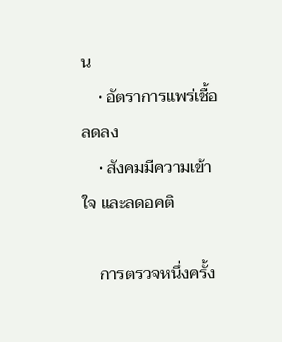น
    • อัตราการแพร่เชื้อลดลง
    • สังคมมีความเข้าใจ และลดอคติ

    การตรวจหนึ่งครั้ง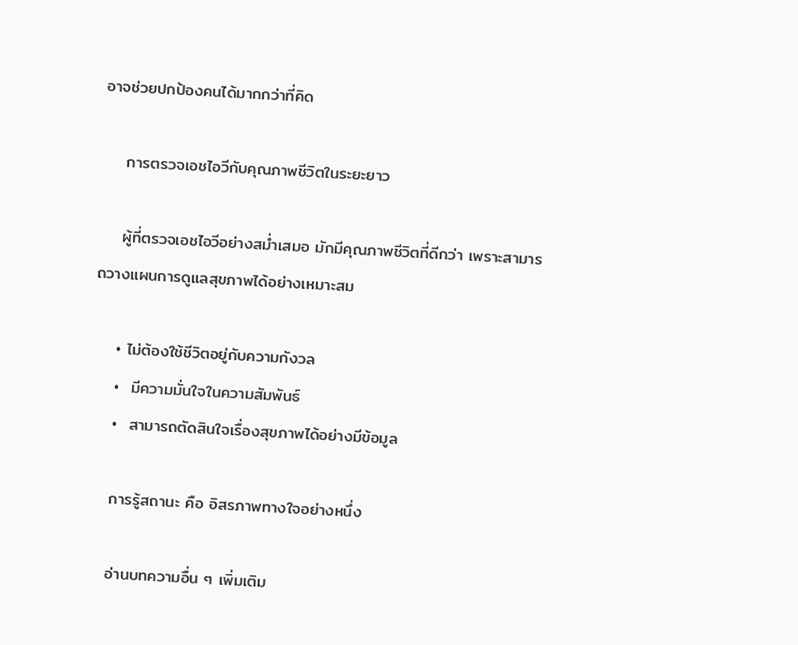อาจช่วยปกป้องคนได้มากกว่าที่คิด

    การตรวจเอชไอวีกับคุณภาพชีวิตในระยะยาว

    ผู้ที่ตรวจเอชไอวีอย่างสม่ำเสมอ มักมีคุณภาพชีวิตที่ดีกว่า เพราะสามารถวางแผนการดูแลสุขภาพได้อย่างเหมาะสม

    • ไม่ต้องใช้ชีวิตอยู่กับความกังวล
    •  มีความมั่นใจในความสัมพันธ์
    •  สามารถตัดสินใจเรื่องสุขภาพได้อย่างมีข้อมูล

    การรู้สถานะ คือ อิสรภาพทางใจอย่างหนึ่ง

    อ่านบทความอื่น ๆ เพิ่มเติม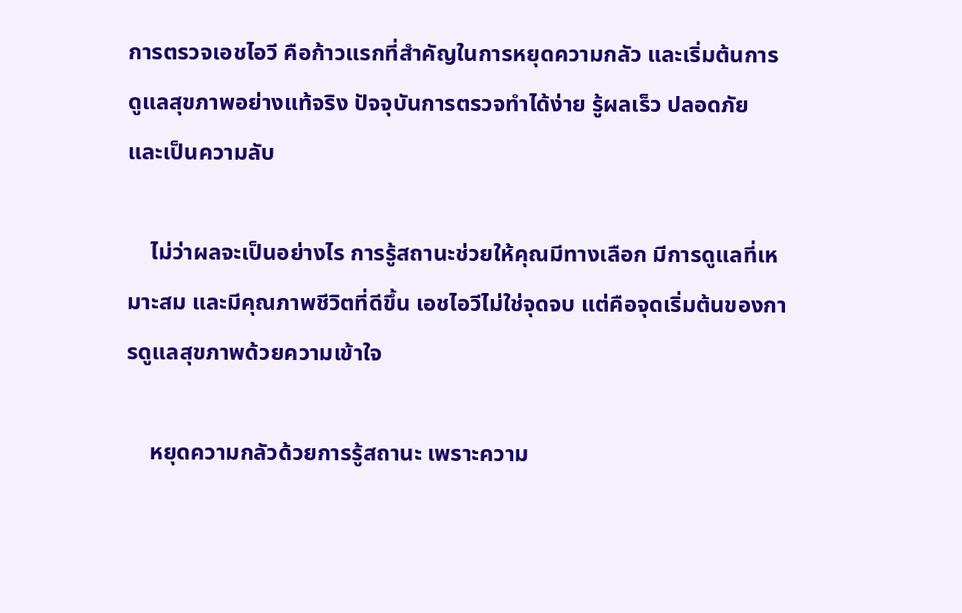การตรวจเอชไอวี คือก้าวแรกที่สำคัญในการหยุดความกลัว และเริ่มต้นการดูแลสุขภาพอย่างแท้จริง ปัจจุบันการตรวจทำได้ง่าย รู้ผลเร็ว ปลอดภัย และเป็นความลับ

    ไม่ว่าผลจะเป็นอย่างไร การรู้สถานะช่วยให้คุณมีทางเลือก มีการดูแลที่เหมาะสม และมีคุณภาพชีวิตที่ดีขึ้น เอชไอวีไม่ใช่จุดจบ แต่คือจุดเริ่มต้นของการดูแลสุขภาพด้วยความเข้าใจ

    หยุดความกลัวด้วยการรู้สถานะ เพราะความ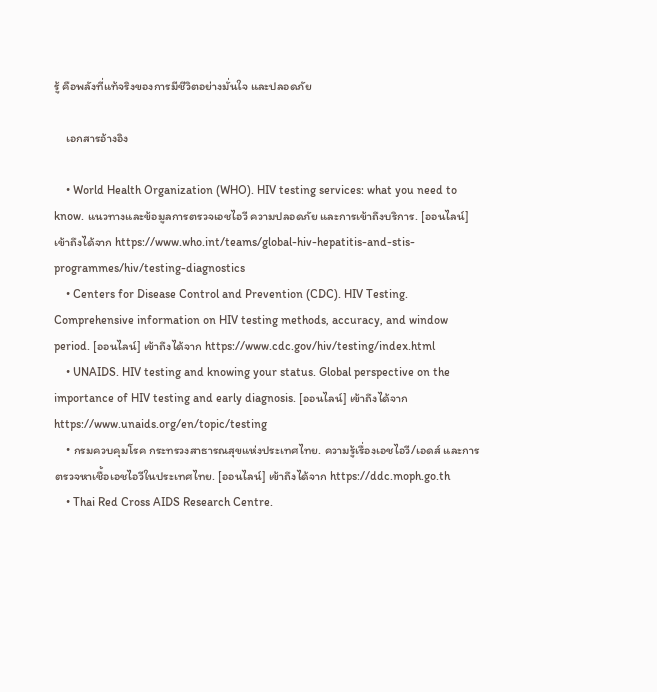รู้ คือพลังที่แท้จริงของการมีชีวิตอย่างมั่นใจ และปลอดภัย

    เอกสารอ้างอิง

    • World Health Organization (WHO). HIV testing services: what you need to know. แนวทางและข้อมูลการตรวจเอชไอวี ความปลอดภัย และการเข้าถึงบริการ. [ออนไลน์] เข้าถึงได้จาก https://www.who.int/teams/global-hiv-hepatitis-and-stis-programmes/hiv/testing-diagnostics
    • Centers for Disease Control and Prevention (CDC). HIV Testing. Comprehensive information on HIV testing methods, accuracy, and window period. [ออนไลน์] เข้าถึงได้จาก https://www.cdc.gov/hiv/testing/index.html
    • UNAIDS. HIV testing and knowing your status. Global perspective on the importance of HIV testing and early diagnosis. [ออนไลน์] เข้าถึงได้จาก https://www.unaids.org/en/topic/testing
    • กรมควบคุมโรค กระทรวงสาธารณสุขแห่งประเทศไทย. ความรู้เรื่องเอชไอวี/เอดส์ และการตรวจหาเชื้อเอชไอวีในประเทศไทย. [ออนไลน์] เข้าถึงได้จาก https://ddc.moph.go.th
    • Thai Red Cross AIDS Research Centre.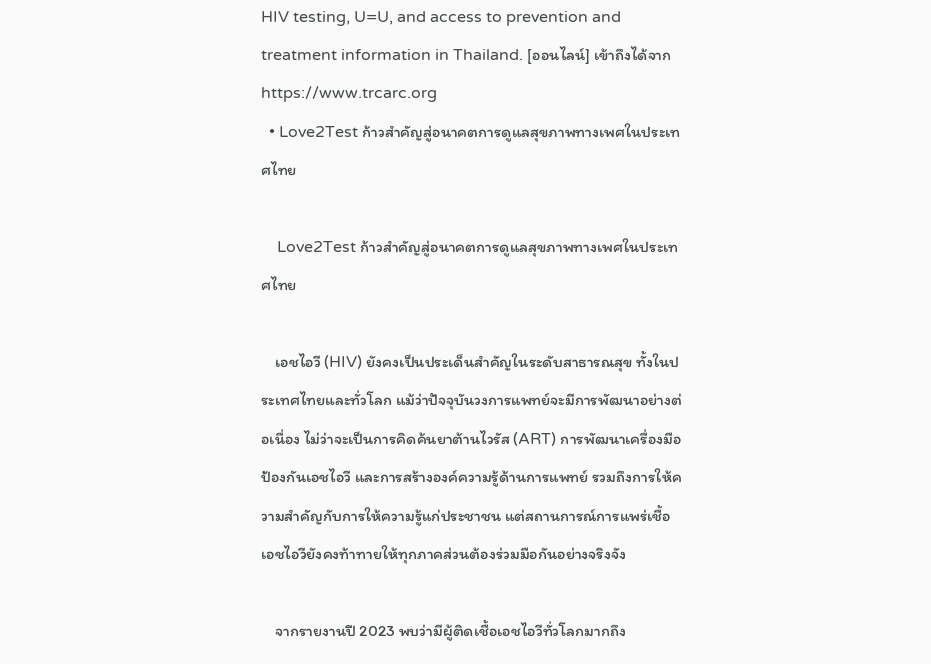HIV testing, U=U, and access to prevention and treatment information in Thailand. [ออนไลน์] เข้าถึงได้จาก https://www.trcarc.org
  • Love2Test ก้าวสำคัญสู่อนาคตการดูแลสุขภาพทางเพศในประเทศไทย

    Love2Test ก้าวสำคัญสู่อนาคตการดูแลสุขภาพทางเพศในประเทศไทย

    เอชไอวี (HIV) ยังคงเป็นประเด็นสำคัญในระดับสาธารณสุข ทั้งในประเทศไทยและทั่วโลก แม้ว่าปัจจุบันวงการแพทย์จะมีการพัฒนาอย่างต่อเนื่อง ไม่ว่าจะเป็นการคิดค้นยาต้านไวรัส (ART) การพัฒนาเครื่องมือป้องกันเอชไอวี และการสร้างองค์ความรู้ด้านการแพทย์ รวมถึงการให้ความสำคัญกับการให้ความรู้แก่ประชาชน แต่สถานการณ์การแพร่เชื้อเอชไอวียังคงท้าทายให้ทุกภาคส่วนต้องร่วมมือกันอย่างจริงจัง

    จากรายงานปี 2023 พบว่ามีผู้ติดเชื้อเอชไอวีทั่วโลกมากถึง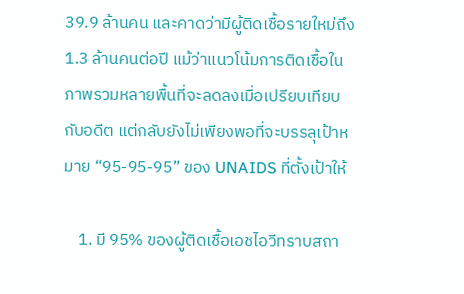39.9 ล้านคน และคาดว่ามีผู้ติดเชื้อรายใหม่ถึง 1.3 ล้านคนต่อปี แม้ว่าแนวโน้มการติดเชื้อในภาพรวมหลายพื้นที่จะลดลงเมื่อเปรียบเทียบกับอดีต แต่กลับยังไม่เพียงพอที่จะบรรลุเป้าหมาย “95-95-95” ของ UNAIDS ที่ตั้งเป้าให้

    1. มี 95% ของผู้ติดเชื้อเอชไอวีทราบสถา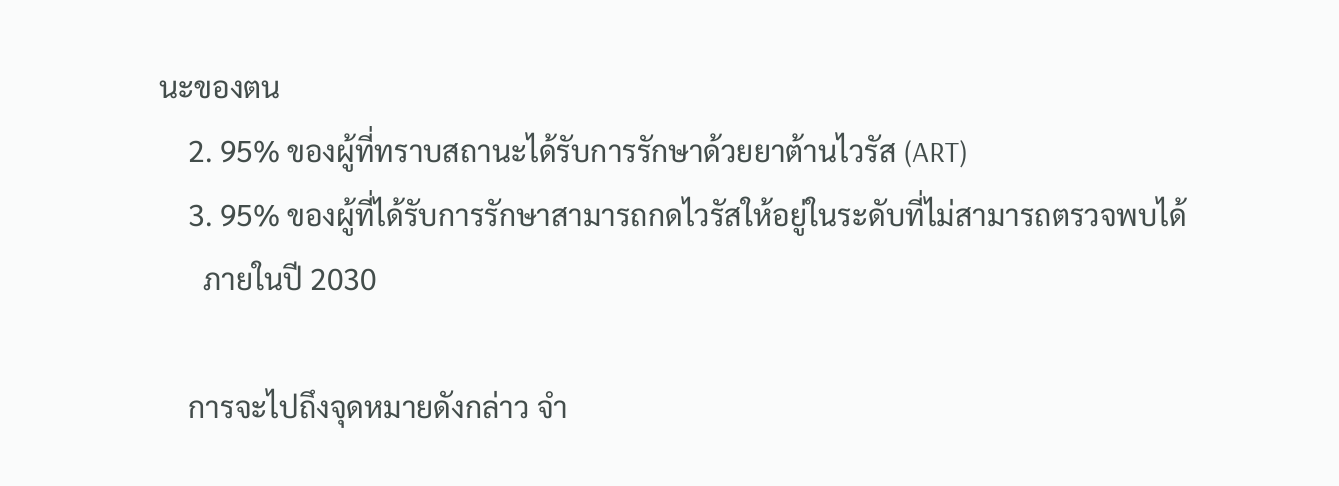นะของตน
    2. 95% ของผู้ที่ทราบสถานะได้รับการรักษาด้วยยาต้านไวรัส (ART)
    3. 95% ของผู้ที่ได้รับการรักษาสามารถกดไวรัสให้อยู่ในระดับที่ไม่สามารถตรวจพบได้
      ภายในปี 2030

    การจะไปถึงจุดหมายดังกล่าว จำ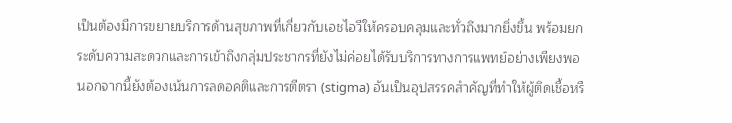เป็นต้องมีการขยายบริการด้านสุขภาพที่เกี่ยวกับเอชไอวีให้ครอบคลุมและทั่วถึงมากยิ่งขึ้น พร้อมยกระดับความสะดวกและการเข้าถึงกลุ่มประชากรที่ยังไม่ค่อยได้รับบริการทางการแพทย์อย่างเพียงพอ นอกจากนี้ยังต้องเน้นการลดอคติและการตีตรา (stigma) อันเป็นอุปสรรคสำคัญที่ทำให้ผู้ติดเชื้อหรื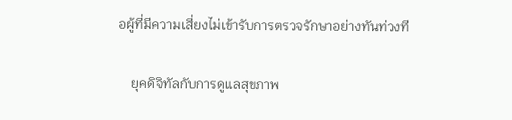อผู้ที่มีความเสี่ยงไม่เข้ารับการตรวจรักษาอย่างทันท่วงที

    ยุคดิจิทัลกับการดูแลสุขภาพ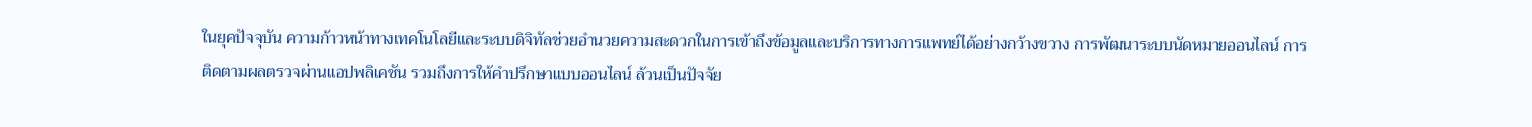ในยุคปัจจุบัน ความก้าวหน้าทางเทคโนโลยีและระบบดิจิทัลช่วยอำนวยความสะดวกในการเข้าถึงข้อมูลและบริการทางการแพทย์ได้อย่างกว้างขวาง การพัฒนาระบบนัดหมายออนไลน์ การติดตามผลตรวจผ่านแอปพลิเคชัน รวมถึงการให้คำปรึกษาแบบออนไลน์ ล้วนเป็นปัจจัย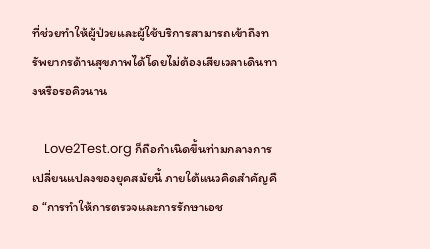ที่ช่วยทำให้ผู้ป่วยและผู้ใช้บริการสามารถเข้าถึงทรัพยากรด้านสุขภาพได้โดยไม่ต้องเสียเวลาเดินทางหรือรอคิวนาน

    Love2Test.org ก็ถือกำเนิดขึ้นท่ามกลางการเปลี่ยนแปลงของยุคสมัยนี้ ภายใต้แนวคิดสำคัญคือ “การทำให้การตรวจและการรักษาเอช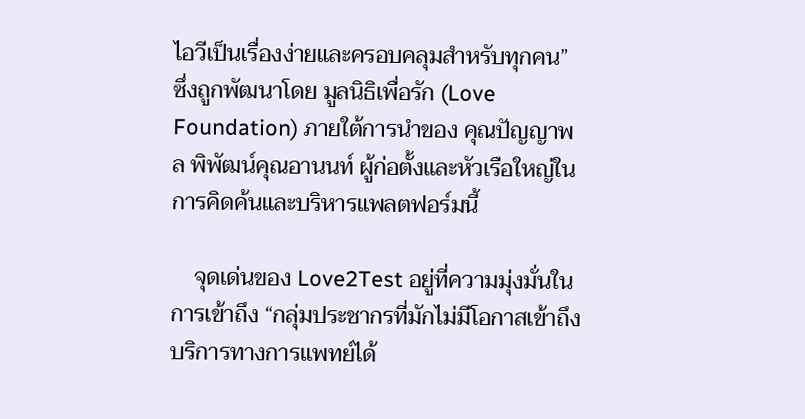ไอวีเป็นเรื่องง่ายและครอบคลุมสำหรับทุกคน” ซึ่งถูกพัฒนาโดย มูลนิธิเพื่อรัก (Love Foundation) ภายใต้การนำของ คุณปัญญาพล พิพัฒน์คุณอานนท์ ผู้ก่อตั้งและหัวเรือใหญ่ในการคิดค้นและบริหารแพลตฟอร์มนี้

    จุดเด่นของ Love2Test อยู่ที่ความมุ่งมั่นในการเข้าถึง “กลุ่มประชากรที่มักไม่มีโอกาสเข้าถึงบริการทางการแพทย์ได้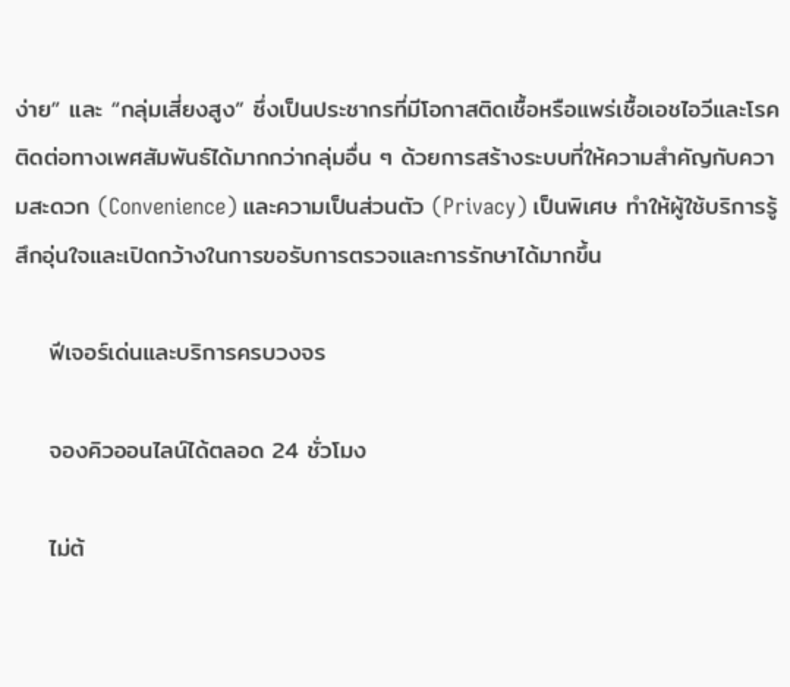ง่าย” และ “กลุ่มเสี่ยงสูง” ซึ่งเป็นประชากรที่มีโอกาสติดเชื้อหรือแพร่เชื้อเอชไอวีและโรคติดต่อทางเพศสัมพันธ์ได้มากกว่ากลุ่มอื่น ๆ ด้วยการสร้างระบบที่ให้ความสำคัญกับความสะดวก (Convenience) และความเป็นส่วนตัว (Privacy) เป็นพิเศษ ทำให้ผู้ใช้บริการรู้สึกอุ่นใจและเปิดกว้างในการขอรับการตรวจและการรักษาได้มากขึ้น

    ฟีเจอร์เด่นและบริการครบวงจร

    จองคิวออนไลน์ได้ตลอด 24 ชั่วโมง

    ไม่ต้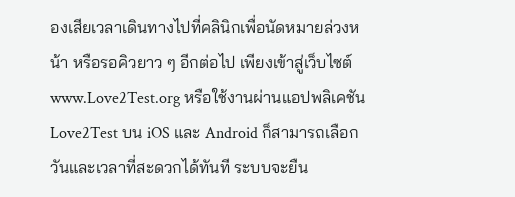องเสียเวลาเดินทางไปที่คลินิกเพื่อนัดหมายล่วงหน้า หรือรอคิวยาว ๆ อีกต่อไป เพียงเข้าสู่เว็บไซต์ www.Love2Test.org หรือใช้งานผ่านแอปพลิเคชัน Love2Test บน iOS และ Android ก็สามารถเลือกวันและเวลาที่สะดวกได้ทันที ระบบจะยืน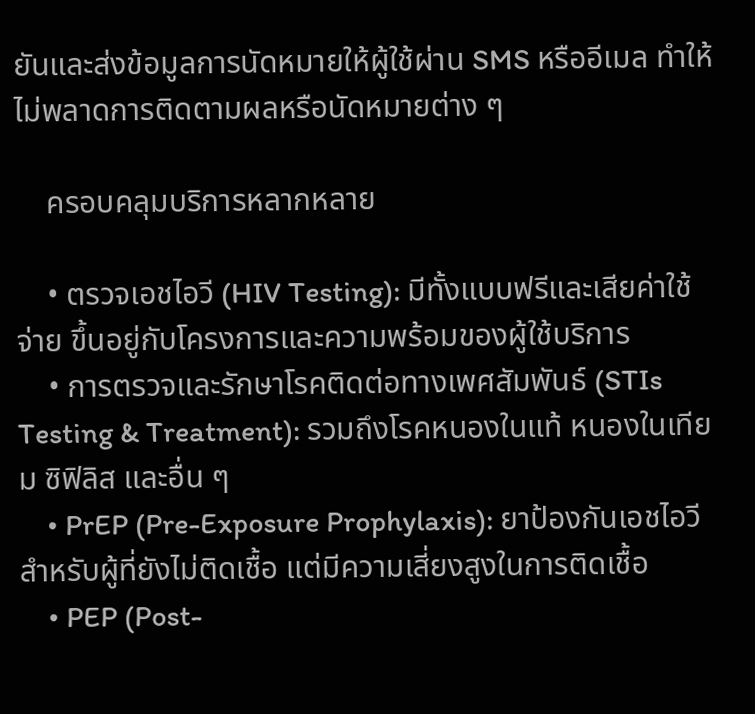ยันและส่งข้อมูลการนัดหมายให้ผู้ใช้ผ่าน SMS หรืออีเมล ทำให้ไม่พลาดการติดตามผลหรือนัดหมายต่าง ๆ

    ครอบคลุมบริการหลากหลาย

    • ตรวจเอชไอวี (HIV Testing): มีทั้งแบบฟรีและเสียค่าใช้จ่าย ขึ้นอยู่กับโครงการและความพร้อมของผู้ใช้บริการ
    • การตรวจและรักษาโรคติดต่อทางเพศสัมพันธ์ (STIs Testing & Treatment): รวมถึงโรคหนองในแท้ หนองในเทียม ซิฟิลิส และอื่น ๆ
    • PrEP (Pre-Exposure Prophylaxis): ยาป้องกันเอชไอวีสำหรับผู้ที่ยังไม่ติดเชื้อ แต่มีความเสี่ยงสูงในการติดเชื้อ
    • PEP (Post-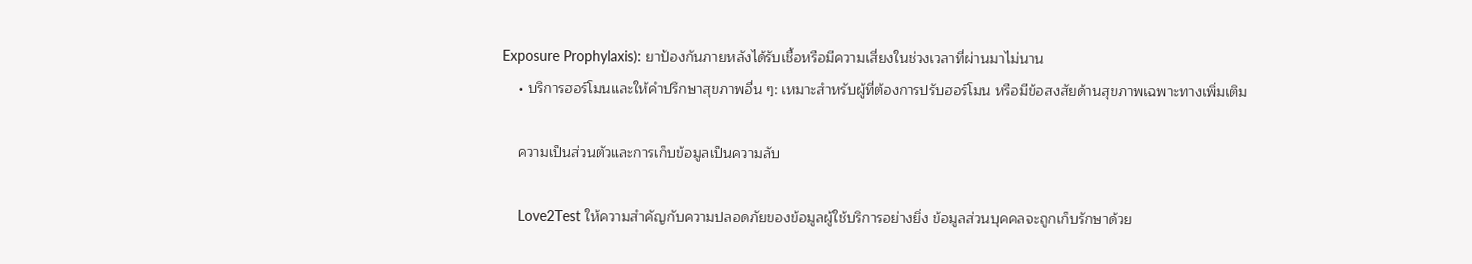Exposure Prophylaxis): ยาป้องกันภายหลังได้รับเชื้อหรือมีความเสี่ยงในช่วงเวลาที่ผ่านมาไม่นาน
    • บริการฮอร์โมนและให้คำปรึกษาสุขภาพอื่น ๆ: เหมาะสำหรับผู้ที่ต้องการปรับฮอร์โมน หรือมีข้อสงสัยด้านสุขภาพเฉพาะทางเพิ่มเติม

    ความเป็นส่วนตัวและการเก็บข้อมูลเป็นความลับ

    Love2Test ให้ความสำคัญกับความปลอดภัยของข้อมูลผู้ใช้บริการอย่างยิ่ง ข้อมูลส่วนบุคคลจะถูกเก็บรักษาด้วย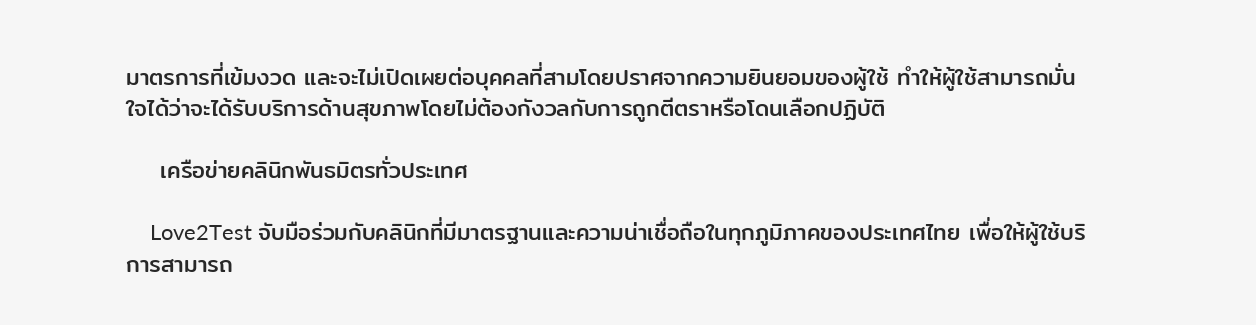มาตรการที่เข้มงวด และจะไม่เปิดเผยต่อบุคคลที่สามโดยปราศจากความยินยอมของผู้ใช้ ทำให้ผู้ใช้สามารถมั่นใจได้ว่าจะได้รับบริการด้านสุขภาพโดยไม่ต้องกังวลกับการถูกตีตราหรือโดนเลือกปฏิบัติ

    เครือข่ายคลินิกพันธมิตรทั่วประเทศ

    Love2Test จับมือร่วมกับคลินิกที่มีมาตรฐานและความน่าเชื่อถือในทุกภูมิภาคของประเทศไทย เพื่อให้ผู้ใช้บริการสามารถ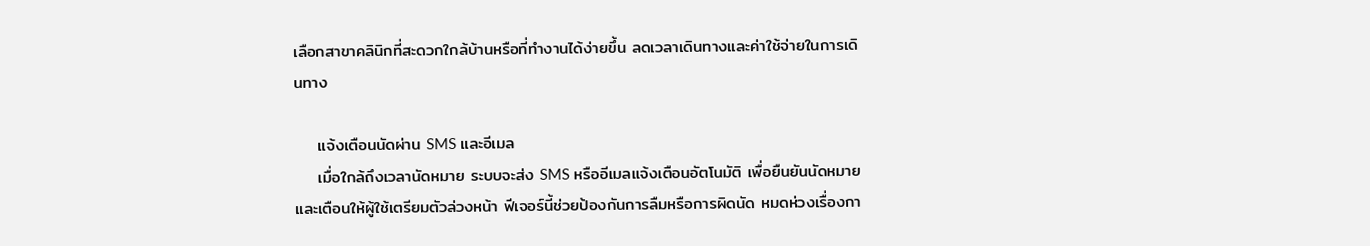เลือกสาขาคลินิกที่สะดวกใกล้บ้านหรือที่ทำงานได้ง่ายขึ้น ลดเวลาเดินทางและค่าใช้จ่ายในการเดินทาง

    แจ้งเตือนนัดผ่าน SMS และอีเมล
    เมื่อใกล้ถึงเวลานัดหมาย ระบบจะส่ง SMS หรืออีเมลแจ้งเตือนอัตโนมัติ เพื่อยืนยันนัดหมายและเตือนให้ผู้ใช้เตรียมตัวล่วงหน้า ฟีเจอร์นี้ช่วยป้องกันการลืมหรือการผิดนัด หมดห่วงเรื่องกา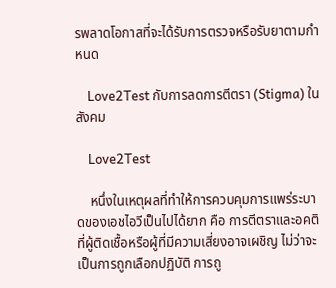รพลาดโอกาสที่จะได้รับการตรวจหรือรับยาตามกำหนด

    Love2Test กับการลดการตีตรา (Stigma) ในสังคม

    Love2Test

    หนึ่งในเหตุผลที่ทำให้การควบคุมการแพร่ระบาดของเอชไอวีเป็นไปได้ยาก คือ การตีตราและอคติ ที่ผู้ติดเชื้อหรือผู้ที่มีความเสี่ยงอาจเผชิญ ไม่ว่าจะเป็นการถูกเลือกปฏิบัติ การถู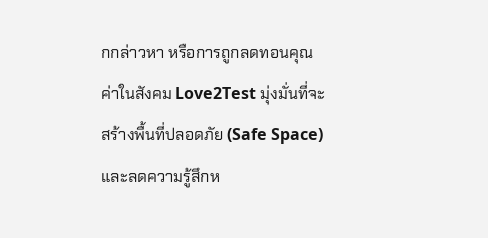กกล่าวหา หรือการถูกลดทอนคุณค่าในสังคม Love2Test มุ่งมั่นที่จะสร้างพื้นที่ปลอดภัย (Safe Space) และลดความรู้สึกห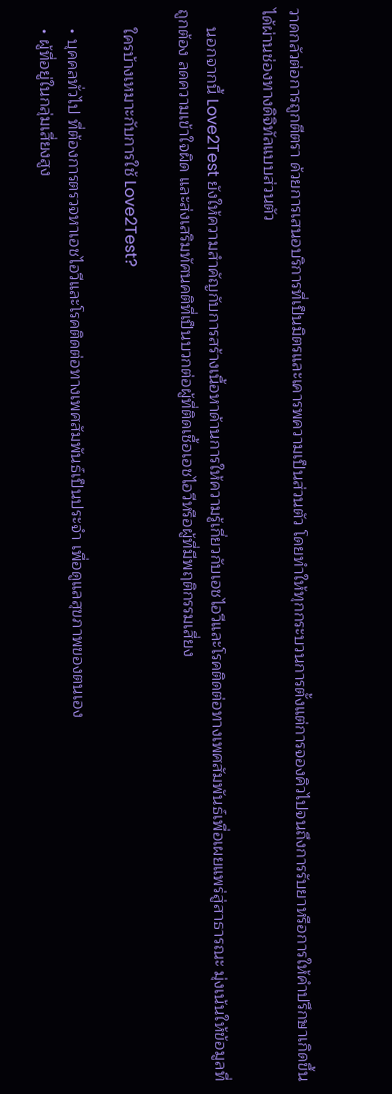วาดกลัวต่อการถูกตีตรา ด้วยการเสนอบริการที่เป็นมิตรและเคารพความเป็นส่วนตัว โดยทำให้ทุกกระบวนการตั้งแต่การจองคิวไปจนถึงการรับยาหรือการให้คำปรึกษาเกิดขึ้นได้ผ่านช่องทางดิจิทัลแบบส่วนตัว

    นอกจากนี้ Love2Test ยังให้ความสำคัญกับการสร้างเนื้อหาด้านการให้ความรู้เกี่ยวกับเอชไอวีและโรคติดต่อทางเพศสัมพันธ์เพื่อเผยแพร่สู่สาธารณะ มุ่งเน้นให้ข้อมูลที่ถูกต้อง ลดความเข้าใจผิด และส่งเสริมทัศนคติที่เป็นบวกต่อผู้ที่ติดเชื้อเอชไอวีหรือผู้ที่มีพฤติกรรมเสี่ยง

    ใครบ้างเหมาะกับการใช้ Love2Test?

    • บุคคลทั่วไป ที่ต้องการตรวจหาเอชไอวีและโรคติดต่อทางเพศสัมพันธ์เป็นประจำ เพื่อดูแลสุขภาพของตนเอง
    • ผู้ที่อยู่ในกลุ่มเสี่ยงสูง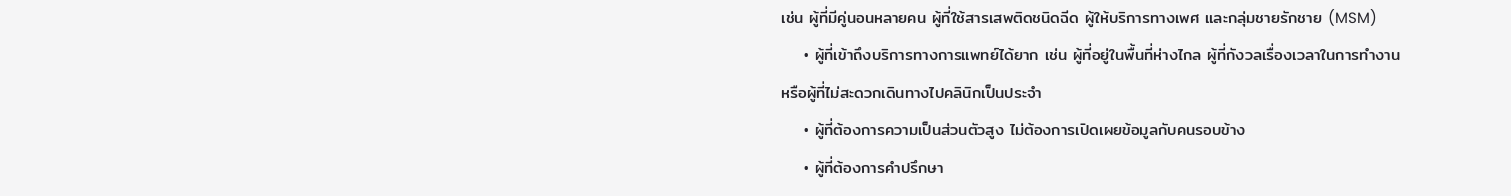เช่น ผู้ที่มีคู่นอนหลายคน ผู้ที่ใช้สารเสพติดชนิดฉีด ผู้ให้บริการทางเพศ และกลุ่มชายรักชาย (MSM)
    • ผู้ที่เข้าถึงบริการทางการแพทย์ได้ยาก เช่น ผู้ที่อยู่ในพื้นที่ห่างไกล ผู้ที่กังวลเรื่องเวลาในการทำงาน หรือผู้ที่ไม่สะดวกเดินทางไปคลินิกเป็นประจำ
    • ผู้ที่ต้องการความเป็นส่วนตัวสูง ไม่ต้องการเปิดเผยข้อมูลกับคนรอบข้าง
    • ผู้ที่ต้องการคำปรึกษา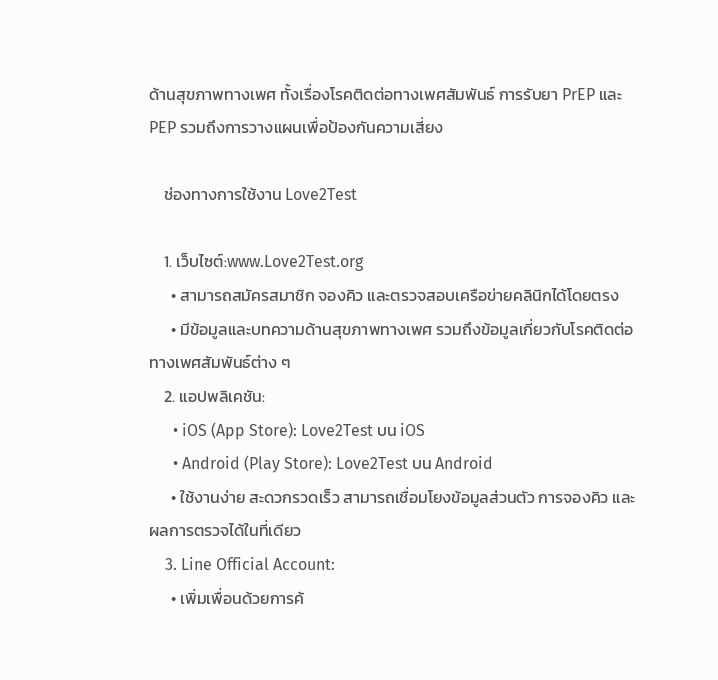ด้านสุขภาพทางเพศ ทั้งเรื่องโรคติดต่อทางเพศสัมพันธ์ การรับยา PrEP และ PEP รวมถึงการวางแผนเพื่อป้องกันความเสี่ยง

    ช่องทางการใช้งาน Love2Test

    1. เว็บไซต์:www.Love2Test.org
      • สามารถสมัครสมาชิก จองคิว และตรวจสอบเครือข่ายคลินิกได้โดยตรง
      • มีข้อมูลและบทความด้านสุขภาพทางเพศ รวมถึงข้อมูลเกี่ยวกับโรคติดต่อทางเพศสัมพันธ์ต่าง ๆ
    2. แอปพลิเคชัน:
      • iOS (App Store): Love2Test บน iOS
      • Android (Play Store): Love2Test บน Android
      • ใช้งานง่าย สะดวกรวดเร็ว สามารถเชื่อมโยงข้อมูลส่วนตัว การจองคิว และผลการตรวจได้ในที่เดียว
    3. Line Official Account:
      • เพิ่มเพื่อนด้วยการค้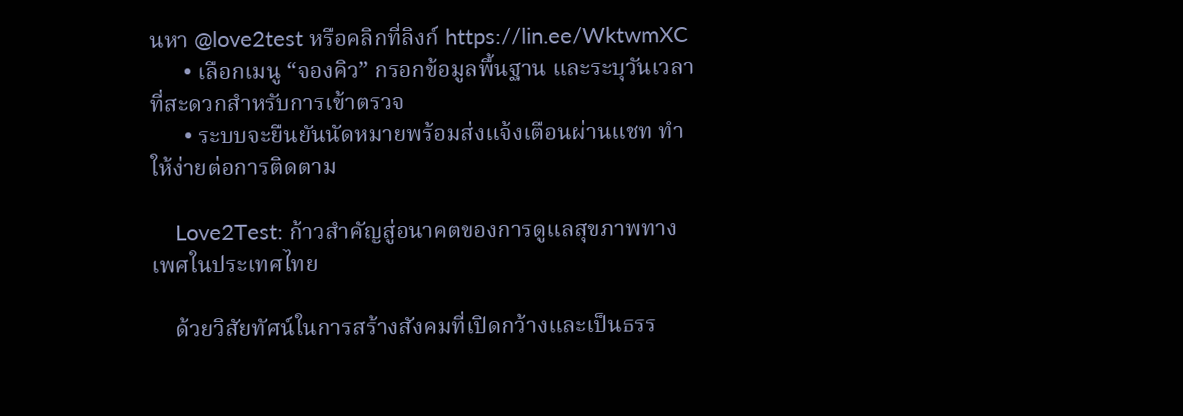นหา @love2test หรือคลิกที่ลิงก์ https://lin.ee/WktwmXC
      • เลือกเมนู “จองคิว” กรอกข้อมูลพื้นฐาน และระบุวันเวลาที่สะดวกสำหรับการเข้าตรวจ
      • ระบบจะยืนยันนัดหมายพร้อมส่งแจ้งเตือนผ่านแชท ทำให้ง่ายต่อการติดตาม

    Love2Test: ก้าวสำคัญสู่อนาคตของการดูแลสุขภาพทางเพศในประเทศไทย

    ด้วยวิสัยทัศน์ในการสร้างสังคมที่เปิดกว้างและเป็นธรร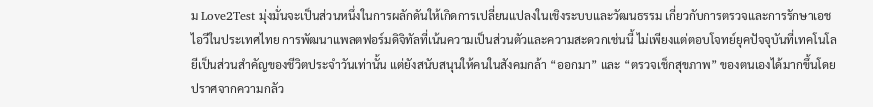ม Love2Test มุ่งมั่นจะเป็นส่วนหนึ่งในการผลักดันให้เกิดการเปลี่ยนแปลงในเชิงระบบและวัฒนธรรม เกี่ยวกับการตรวจและการรักษาเอชไอวีในประเทศไทย การพัฒนาแพลตฟอร์มดิจิทัลที่เน้นความเป็นส่วนตัวและความสะดวกเช่นนี้ ไม่เพียงแต่ตอบโจทย์ยุคปัจจุบันที่เทคโนโลยีเป็นส่วนสำคัญของชีวิตประจำวันเท่านั้น แต่ยังสนับสนุนให้คนในสังคมกล้า “ออกมา” และ “ตรวจเช็กสุขภาพ” ของตนเองได้มากขึ้นโดยปราศจากความกลัว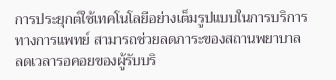การประยุกต์ใช้เทคโนโลยีอย่างเต็มรูปแบบในการบริการทางการแพทย์ สามารถช่วยลดภาระของสถานพยาบาล ลดเวลารอคอยของผู้รับบริ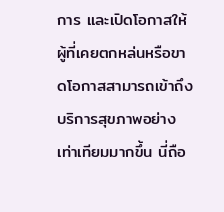การ และเปิดโอกาสให้ผู้ที่เคยตกหล่นหรือขาดโอกาสสามารถเข้าถึงบริการสุขภาพอย่างเท่าเทียมมากขึ้น นี่ถือ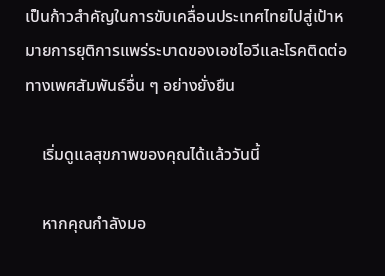เป็นก้าวสำคัญในการขับเคลื่อนประเทศไทยไปสู่เป้าหมายการยุติการแพร่ระบาดของเอชไอวีและโรคติดต่อทางเพศสัมพันธ์อื่น ๆ อย่างยั่งยืน

    เริ่มดูแลสุขภาพของคุณได้แล้ววันนี้

    หากคุณกำลังมอ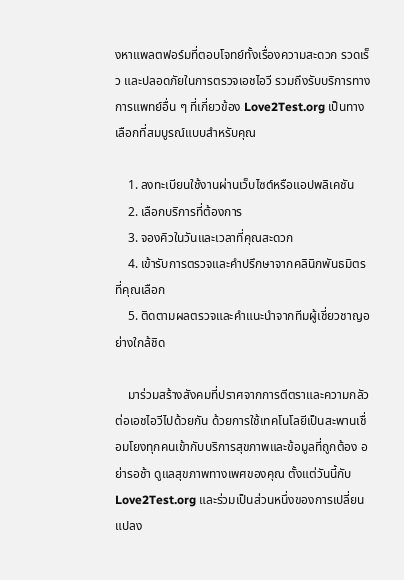งหาแพลตฟอร์มที่ตอบโจทย์ทั้งเรื่องความสะดวก รวดเร็ว และปลอดภัยในการตรวจเอชไอวี รวมถึงรับบริการทางการแพทย์อื่น ๆ ที่เกี่ยวข้อง Love2Test.org เป็นทางเลือกที่สมบูรณ์แบบสำหรับคุณ

    1. ลงทะเบียนใช้งานผ่านเว็บไซต์หรือแอปพลิเคชัน
    2. เลือกบริการที่ต้องการ
    3. จองคิวในวันและเวลาที่คุณสะดวก
    4. เข้ารับการตรวจและคำปรึกษาจากคลินิกพันธมิตรที่คุณเลือก
    5. ติดตามผลตรวจและคำแนะนำจากทีมผู้เชี่ยวชาญอย่างใกล้ชิด

    มาร่วมสร้างสังคมที่ปราศจากการตีตราและความกลัวต่อเอชไอวีไปด้วยกัน ด้วยการใช้เทคโนโลยีเป็นสะพานเชื่อมโยงทุกคนเข้ากับบริการสุขภาพและข้อมูลที่ถูกต้อง อย่ารอช้า ดูแลสุขภาพทางเพศของคุณ ตั้งแต่วันนี้กับ Love2Test.org และร่วมเป็นส่วนหนึ่งของการเปลี่ยนแปลง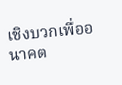เชิงบวกเพื่ออนาคต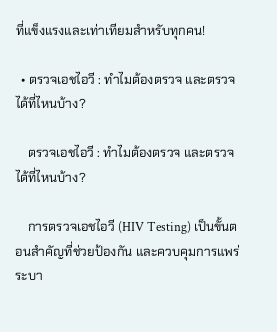ที่แข็งแรงและเท่าเทียมสำหรับทุกคน!

  • ตรวจเอชไอวี : ทำไมต้องตรวจ และตรวจได้ที่ไหนบ้าง?

    ตรวจเอชไอวี : ทำไมต้องตรวจ และตรวจได้ที่ไหนบ้าง?

    การตรวจเอชไอวี (HIV Testing) เป็นขั้นตอนสำคัญที่ช่วยป้องกัน และควบคุมการแพร่ระบา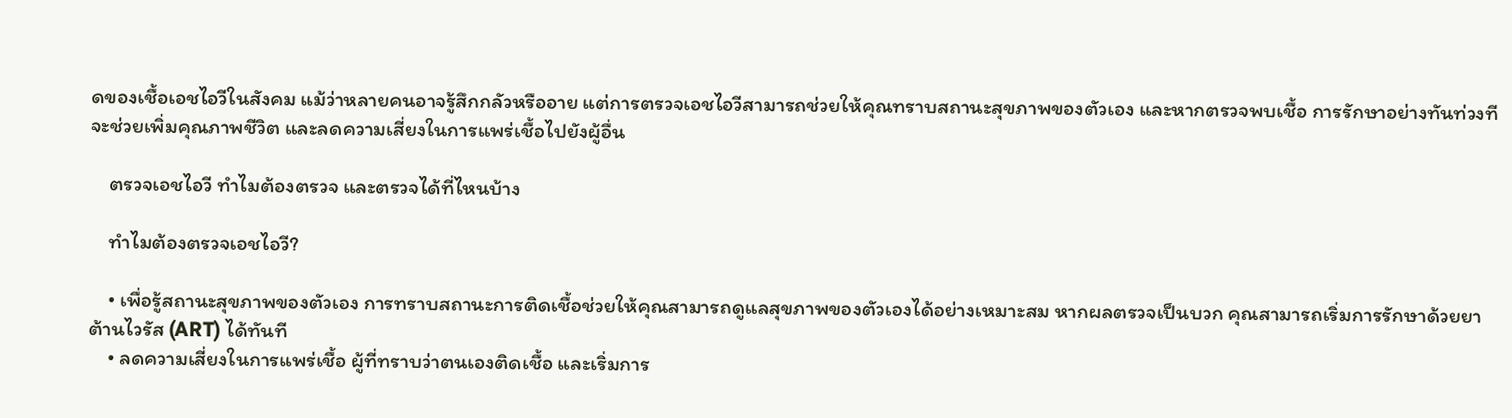ดของเชื้อเอชไอวีในสังคม แม้ว่าหลายคนอาจรู้สึกกลัวหรืออาย แต่การตรวจเอชไอวีสามารถช่วยให้คุณทราบสถานะสุขภาพของตัวเอง และหากตรวจพบเชื้อ การรักษาอย่างทันท่วงทีจะช่วยเพิ่มคุณภาพชีวิต และลดความเสี่ยงในการแพร่เชื้อไปยังผู้อื่น

    ตรวจเอชไอวี ทำไมต้องตรวจ และตรวจได้ที่ไหนบ้าง

    ทำไมต้องตรวจเอชไอวี?

    • เพื่อรู้สถานะสุขภาพของตัวเอง การทราบสถานะการติดเชื้อช่วยให้คุณสามารถดูแลสุขภาพของตัวเองได้อย่างเหมาะสม หากผลตรวจเป็นบวก คุณสามารถเริ่มการรักษาด้วยยาต้านไวรัส (ART) ได้ทันที
    • ลดความเสี่ยงในการแพร่เชื้อ ผู้ที่ทราบว่าตนเองติดเชื้อ และเริ่มการ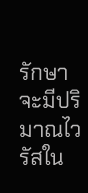รักษาจะมีปริมาณไวรัสใน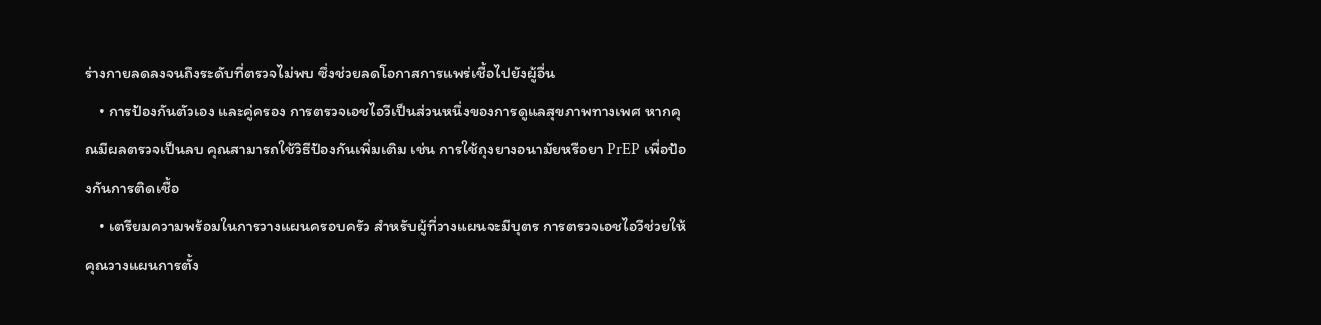ร่างกายลดลงจนถึงระดับที่ตรวจไม่พบ ซึ่งช่วยลดโอกาสการแพร่เชื้อไปยังผู้อื่น
    • การป้องกันตัวเอง และคู่ครอง การตรวจเอชไอวีเป็นส่วนหนึ่งของการดูแลสุขภาพทางเพศ หากคุณมีผลตรวจเป็นลบ คุณสามารถใช้วิธีป้องกันเพิ่มเติม เช่น การใช้ถุงยางอนามัยหรือยา PrEP เพื่อป้องกันการติดเชื้อ
    • เตรียมความพร้อมในการวางแผนครอบครัว สำหรับผู้ที่วางแผนจะมีบุตร การตรวจเอชไอวีช่วยให้คุณวางแผนการตั้ง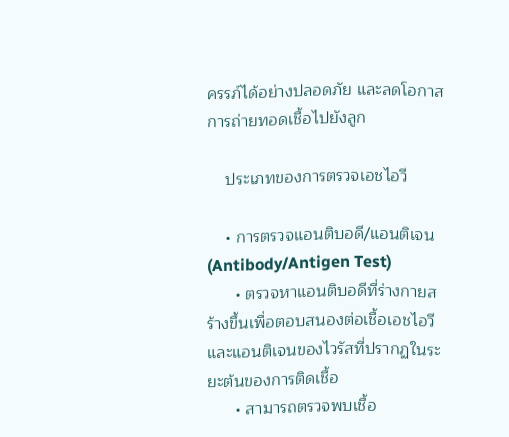ครรภ์ได้อย่างปลอดภัย และลดโอกาสการถ่ายทอดเชื้อไปยังลูก

    ประเภทของการตรวจเอชไอวี

    • การตรวจแอนติบอดี/แอนติเจน (Antibody/Antigen Test)
      • ตรวจหาแอนติบอดีที่ร่างกายสร้างขึ้นเพื่อตอบสนองต่อเชื้อเอชไอวี และแอนติเจนของไวรัสที่ปรากฏในระยะต้นของการติดเชื้อ
      • สามารถตรวจพบเชื้อ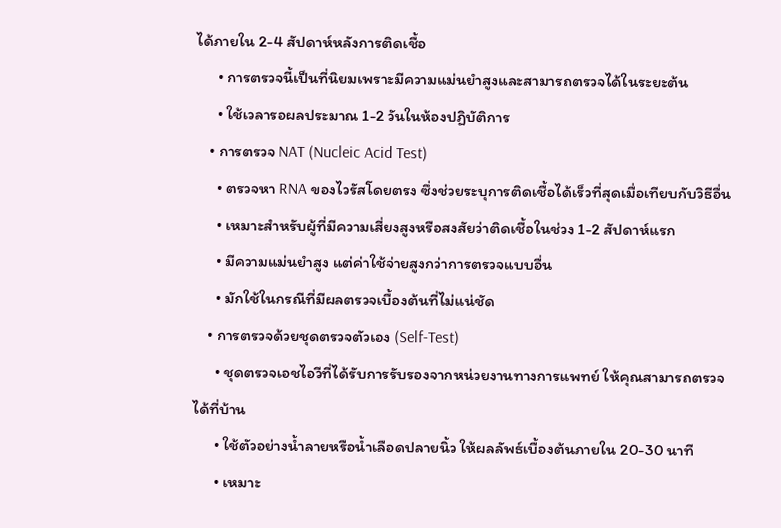ได้ภายใน 2-4 สัปดาห์หลังการติดเชื้อ
      • การตรวจนี้เป็นที่นิยมเพราะมีความแม่นยำสูงและสามารถตรวจได้ในระยะต้น
      • ใช้เวลารอผลประมาณ 1-2 วันในห้องปฏิบัติการ
    • การตรวจ NAT (Nucleic Acid Test)
      • ตรวจหา RNA ของไวรัสโดยตรง ซึ่งช่วยระบุการติดเชื้อได้เร็วที่สุดเมื่อเทียบกับวิธีอื่น
      • เหมาะสำหรับผู้ที่มีความเสี่ยงสูงหรือสงสัยว่าติดเชื้อในช่วง 1-2 สัปดาห์แรก
      • มีความแม่นยำสูง แต่ค่าใช้จ่ายสูงกว่าการตรวจแบบอื่น
      • มักใช้ในกรณีที่มีผลตรวจเบื้องต้นที่ไม่แน่ชัด
    • การตรวจด้วยชุดตรวจตัวเอง (Self-Test)
      • ชุดตรวจเอชไอวีที่ได้รับการรับรองจากหน่วยงานทางการแพทย์ ให้คุณสามารถตรวจได้ที่บ้าน
      • ใช้ตัวอย่างน้ำลายหรือน้ำเลือดปลายนิ้ว ให้ผลลัพธ์เบื้องต้นภายใน 20-30 นาที
      • เหมาะ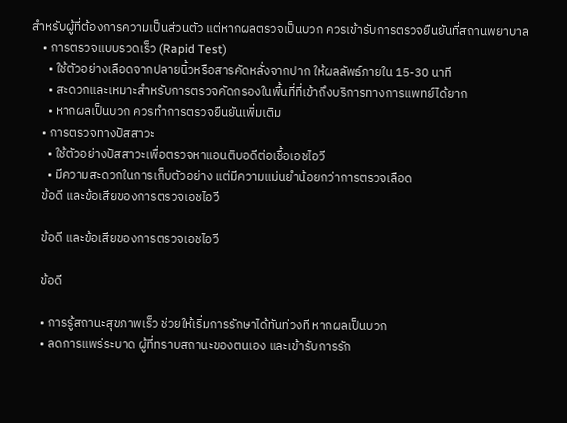สำหรับผู้ที่ต้องการความเป็นส่วนตัว แต่หากผลตรวจเป็นบวก ควรเข้ารับการตรวจยืนยันที่สถานพยาบาล
    • การตรวจแบบรวดเร็ว (Rapid Test)
      • ใช้ตัวอย่างเลือดจากปลายนิ้วหรือสารคัดหลั่งจากปาก ให้ผลลัพธ์ภายใน 15-30 นาที
      • สะดวกและเหมาะสำหรับการตรวจคัดกรองในพื้นที่ที่เข้าถึงบริการทางการแพทย์ได้ยาก
      • หากผลเป็นบวก ควรทำการตรวจยืนยันเพิ่มเติม
    • การตรวจทางปัสสาวะ
      • ใช้ตัวอย่างปัสสาวะเพื่อตรวจหาแอนติบอดีต่อเชื้อเอชไอวี
      • มีความสะดวกในการเก็บตัวอย่าง แต่มีความแม่นยำน้อยกว่าการตรวจเลือด
    ข้อดี และข้อเสียของการตรวจเอชไอวี

    ข้อดี และข้อเสียของการตรวจเอชไอวี

    ข้อดี

    • การรู้สถานะสุขภาพเร็ว ช่วยให้เริ่มการรักษาได้ทันท่วงที หากผลเป็นบวก
    • ลดการแพร่ระบาด ผู้ที่ทราบสถานะของตนเอง และเข้ารับการรัก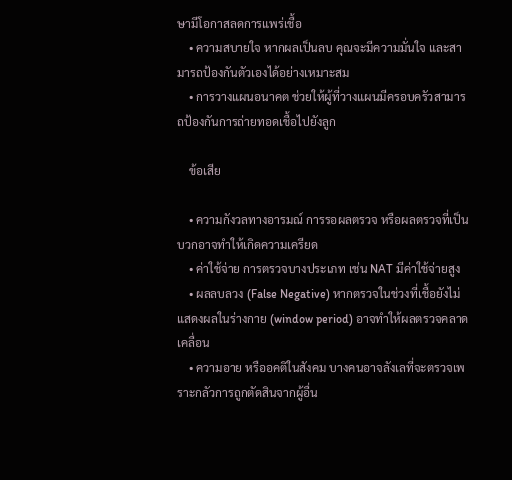ษามีโอกาสลดการแพร่เชื้อ
    • ความสบายใจ หากผลเป็นลบ คุณจะมีความมั่นใจ และสามารถป้องกันตัวเองได้อย่างเหมาะสม
    • การวางแผนอนาคต ช่วยให้ผู้ที่วางแผนมีครอบครัวสามารถป้องกันการถ่ายทอดเชื้อไปยังลูก

    ข้อเสีย

    • ความกังวลทางอารมณ์ การรอผลตรวจ หรือผลตรวจที่เป็นบวกอาจทำให้เกิดความเครียด
    • ค่าใช้จ่าย การตรวจบางประเภท เช่น NAT มีค่าใช้จ่ายสูง
    • ผลลบลวง (False Negative) หากตรวจในช่วงที่เชื้อยังไม่แสดงผลในร่างกาย (window period) อาจทำให้ผลตรวจคลาดเคลื่อน
    • ความอาย หรืออคติในสังคม บางคนอาจลังเลที่จะตรวจเพราะกลัวการถูกตัดสินจากผู้อื่น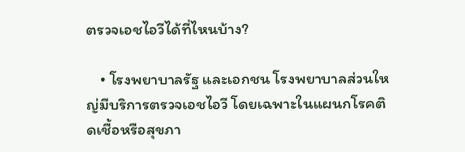ตรวจเอชไอวีได้ที่ไหนบ้าง?

    • โรงพยาบาลรัฐ และเอกชน โรงพยาบาลส่วนใหญ่มีบริการตรวจเอชไอวี โดยเฉพาะในแผนกโรคติดเชื้อหรือสุขภา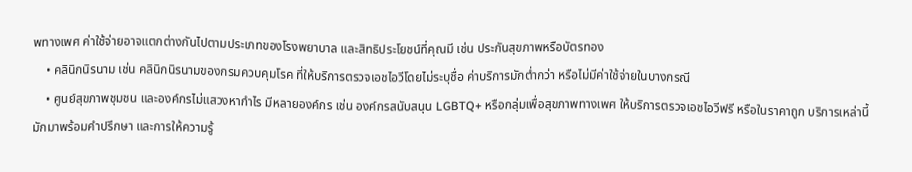พทางเพศ ค่าใช้จ่ายอาจแตกต่างกันไปตามประเภทของโรงพยาบาล และสิทธิประโยชน์ที่คุณมี เช่น ประกันสุขภาพหรือบัตรทอง
    • คลินิกนิรนาม เช่น คลินิกนิรนามของกรมควบคุมโรค ที่ให้บริการตรวจเอชไอวีโดยไม่ระบุชื่อ ค่าบริการมักต่ำกว่า หรือไม่มีค่าใช้จ่ายในบางกรณี
    • ศูนย์สุขภาพชุมชน และองค์กรไม่แสวงหากำไร มีหลายองค์กร เช่น องค์กรสนับสนุน LGBTQ+ หรือกลุ่มเพื่อสุขภาพทางเพศ ให้บริการตรวจเอชไอวีฟรี หรือในราคาถูก บริการเหล่านี้มักมาพร้อมคำปรึกษา และการให้ความรู้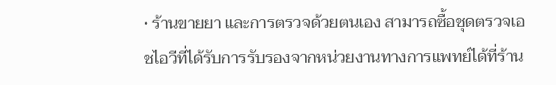• ร้านขายยา และการตรวจด้วยตนเอง สามารถซื้อชุดตรวจเอชไอวีที่ได้รับการรับรองจากหน่วยงานทางการแพทย์ได้ที่ร้าน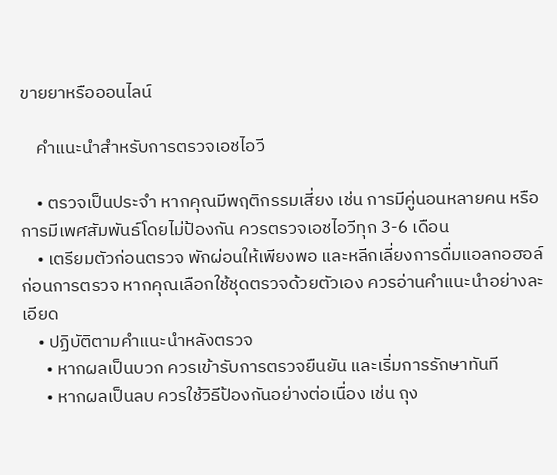ขายยาหรือออนไลน์

    คำแนะนำสำหรับการตรวจเอชไอวี

    • ตรวจเป็นประจำ หากคุณมีพฤติกรรมเสี่ยง เช่น การมีคู่นอนหลายคน หรือการมีเพศสัมพันธ์โดยไม่ป้องกัน ควรตรวจเอชไอวีทุก 3-6 เดือน
    • เตรียมตัวก่อนตรวจ พักผ่อนให้เพียงพอ และหลีกเลี่ยงการดื่มแอลกอฮอล์ก่อนการตรวจ หากคุณเลือกใช้ชุดตรวจด้วยตัวเอง ควรอ่านคำแนะนำอย่างละเอียด
    • ปฏิบัติตามคำแนะนำหลังตรวจ
      • หากผลเป็นบวก ควรเข้ารับการตรวจยืนยัน และเริ่มการรักษาทันที
      • หากผลเป็นลบ ควรใช้วิธีป้องกันอย่างต่อเนื่อง เช่น ถุง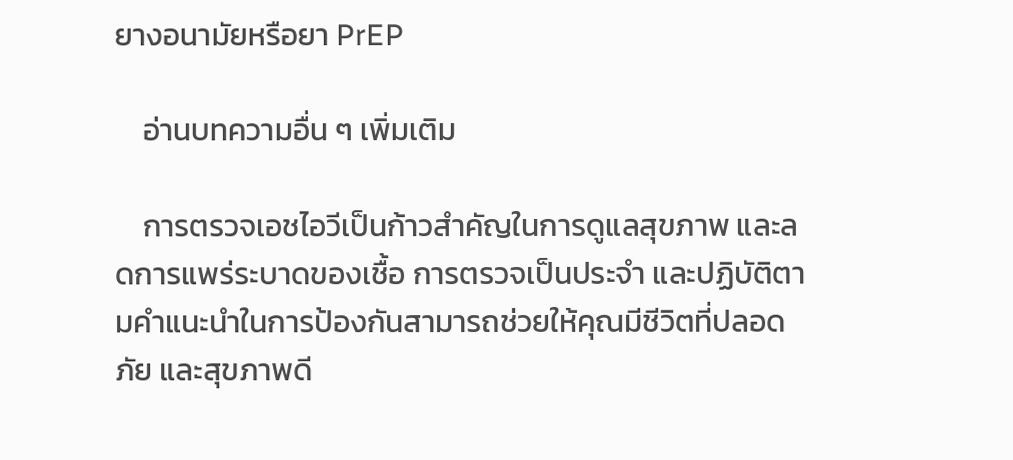ยางอนามัยหรือยา PrEP

    อ่านบทความอื่น ๆ เพิ่มเติม

    การตรวจเอชไอวีเป็นก้าวสำคัญในการดูแลสุขภาพ และลดการแพร่ระบาดของเชื้อ การตรวจเป็นประจำ และปฏิบัติตามคำแนะนำในการป้องกันสามารถช่วยให้คุณมีชีวิตที่ปลอดภัย และสุขภาพดี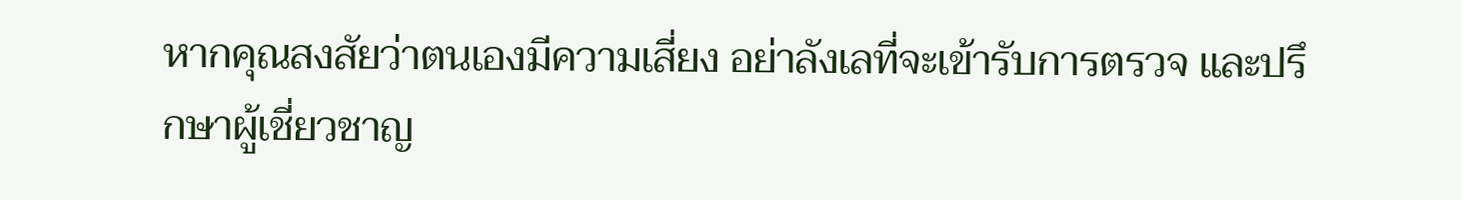หากคุณสงสัยว่าตนเองมีความเสี่ยง อย่าลังเลที่จะเข้ารับการตรวจ และปรึกษาผู้เชี่ยวชาญ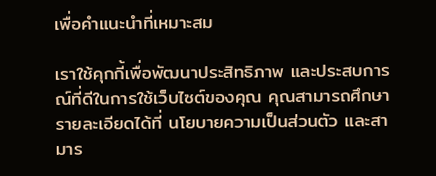เพื่อคำแนะนำที่เหมาะสม

เราใช้คุกกี้เพื่อพัฒนาประสิทธิภาพ และประสบการณ์ที่ดีในการใช้เว็บไซต์ของคุณ คุณสามารถศึกษารายละเอียดได้ที่ นโยบายความเป็นส่วนตัว และสามาร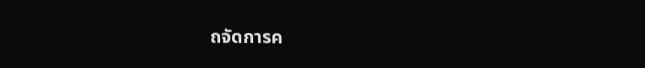ถจัดการค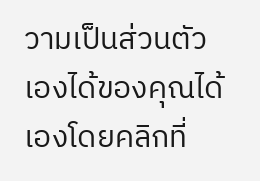วามเป็นส่วนตัวเองได้ของคุณได้เองโดยคลิกที่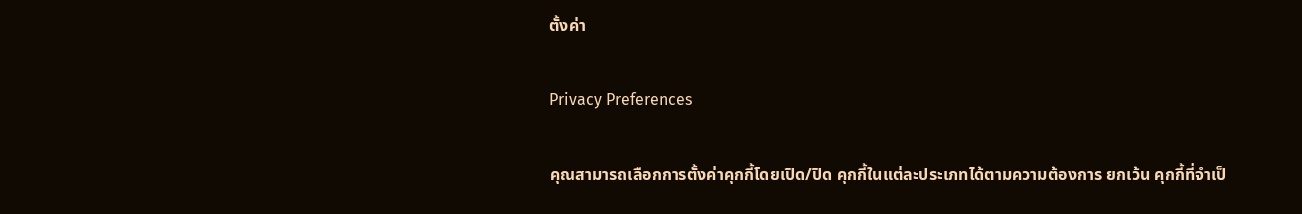ตั้งค่า

Privacy Preferences

คุณสามารถเลือกการตั้งค่าคุกกี้โดยเปิด/ปิด คุกกี้ในแต่ละประเภทได้ตามความต้องการ ยกเว้น คุกกี้ที่จำเป็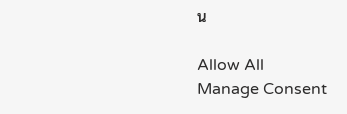น

Allow All
Manage Consent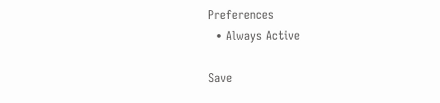Preferences
  • Always Active

Save